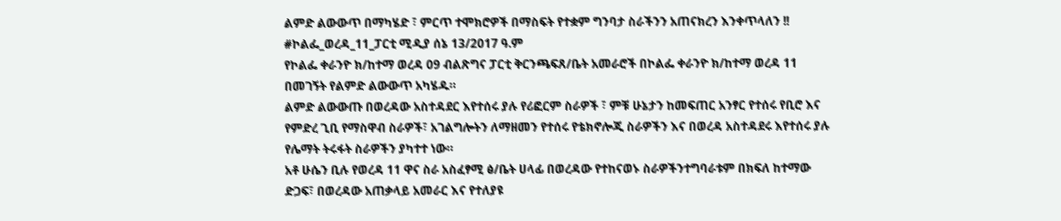ልምድ ልውውጥ በማካሄድ ፣ ምርጥ ተሞክሮዎች በማስፍት የተቋም ግንባታ ስራችንን አጠናክረን እንቀጥላለን !!
#ኮልፌ_ወረዳ_11_ፓርቲ ሚዲያ ሰኔ 13/2017 ዓ.ም
የኮልፌ ቀራንዮ ክ/ከተማ ወረዳ 09 ብልጽግና ፓርቲ ቅርንጫፍጸ/ቤት አመራሮች በኮልፌ ቀራንዮ ክ/ከተማ ወረዳ 11 በመገኝት የልምድ ልውውጥ አካሄዱ።
ልምድ ልውውጡ በወረዳው አስተዳደር እየተሰሩ ያሉ የሪፎርም ስራዎች ፣ ምቹ ሁኔታን ከመፍጠር አንፃር የተሰሩ የቢሮ እና የምድረ ጊቢ የማስዋብ ስራዎች፣ አገልግሎትን ለማዘመን የተሰሩ የቴክኖሎጂ ስራዎችን እና በወረዳ አስተዳደሩ እየተሰሩ ያሉ የሌማት ትሩፋት ስራዎችን ያካተተ ነው።
አቶ ሁሴን ቢሉ የወረዳ 11 ዋና ስራ አስፈፃሚ ፅ/ቤት ሀላፊ በወረዳው የተከናወኑ ስራዎችንተግባራቱም በክፍለ ከተማው ድጋፍ፣ በወረዳው አጠቃላይ አመራር እና የተለያዩ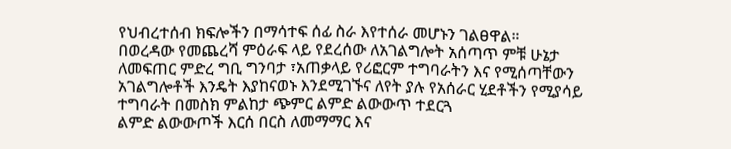የህብረተሰብ ክፍሎችን በማሳተፍ ሰፊ ስራ እየተሰራ መሆኑን ገልፀዋል።
በወረዳው የመጨረሻ ምዕራፍ ላይ የደረሰው ለአገልግሎት አሰጣጥ ምቹ ሁኔታ ለመፍጠር ምድረ ግቢ ግንባታ ፣አጠቃላይ የሪፎርም ተግባራትን እና የሚሰጣቸውን አገልግሎቶች እንዴት እያከናወኑ እንደሚገኙና ለየት ያሉ የአሰራር ሂደቶችን የሚያሳይ ተግባራት በመስክ ምልከታ ጭምር ልምድ ልውውጥ ተደርጓ
ልምድ ልውውጦች እርሰ በርስ ለመማማር እና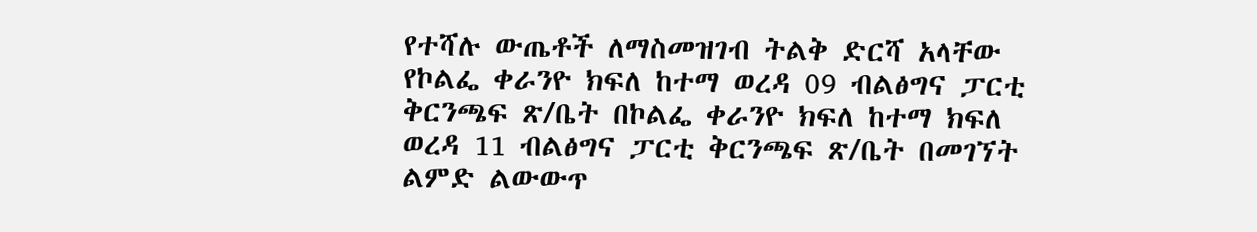የተሻሉ ውጤቶች ለማስመዝገብ ትልቅ ድርሻ አላቸው
የኮልፌ ቀራንዮ ክፍለ ከተማ ወረዳ 09 ብልፅግና ፓርቲ ቅርንጫፍ ጽ/ቤት በኮልፌ ቀራንዮ ክፍለ ከተማ ክፍለ ወረዳ 11 ብልፅግና ፓርቲ ቅርንጫፍ ጽ/ቤት በመገኘት ልምድ ልውውጥ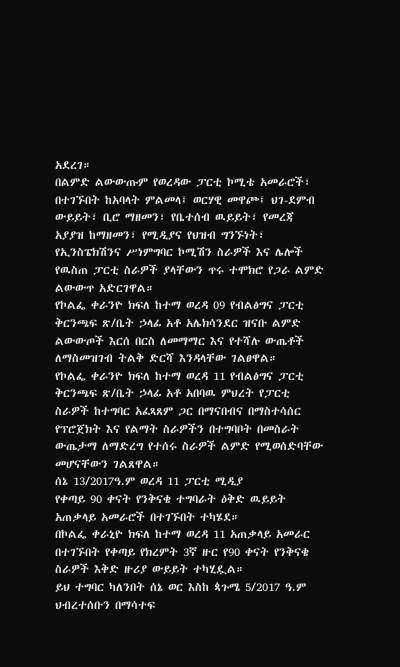አደረገ።
በልምድ ልውውጡም የወረዳው ፓርቲ ኮሚቴ አመራሮች፣ በተገኙበት ከአባላት ምልመላ፤ ወርሃዊ መዋጮ፤ ህገ-ደምብ ውይይት፣ ቢሮ ማዘመን፣ የቤተሰብ ዉይይት፣ የመረጃ አያያዝ ከማዘመን፣ የሚዲያና የህዝብ ግንኙነት፣ የኢንስፔክሽንና ሥነምግባር ኮሚሽን ስራዎች እና ሌሎች የዉስጠ ፓርቲ ስራዎች ያላቸውን ጥሩ ተሞክሮ የጋራ ልምድ ልውውጥ አድርገዋል።
የኮልፌ ቀራንዮ ክፍለ ከተማ ወረዳ 09 የብልፅግና ፓርቲ ቅርንጫፍ ጽ/ቤት ኃላፊ አቶ አሌክሳንደር ዝናቡ ልምድ ልውውጦች እርሰ በርስ ለመማማር እና የተሻሉ ውጤቶች ለማስመዝገብ ትልቅ ድርሻ እንዳላቸው ገልፀዋል።
የኮልፌ ቀራንዮ ክፍለ ከተማ ወረዳ 11 የብልፅግና ፓርቲ ቅርንጫፍ ጽ/ቤት ኃላፊ አቶ አበባዉ ምህረት የፓርቲ ስራዎች ከተግባር አፈጻጸም ጋር በማናበብና በማስተሳሰር የፕሮጀክት እና የልማት ስራዎችን በተግባቦት በመስራት ውጤታማ ለማድረግ የተሰሩ ስራዎች ልምድ የሚወሰድባቸው መሆናቸውን ገልጸዋል።
ሰኔ 13/2017ዓ.ም ወረዳ 11 ፓርቲ ሚዲያ
የቀጣይ 90 ቀናት የንቅናቄ ተግባራት ዕቅድ ዉይይት አጠቃላይ አመራሮች በተገኙበት ተካሄደ።
በኮልፌ ቀራኒዮ ክፍለ ከተማ ወረዳ 11 አጠቃላይ አመራር በተገኙበት የቀጣይ የክረምት 3ኛ ዙር የ90 ቀናት የንቅናቄ ስራዎች እቅድ ዙሪያ ውይይት ተካሂዷል።
ይህ ተግባር ካለንበት ሰኔ ወር እስከ ጳጉሜ 5/2017 ዓ.ም ህብረተሰቡን በማሳተፍ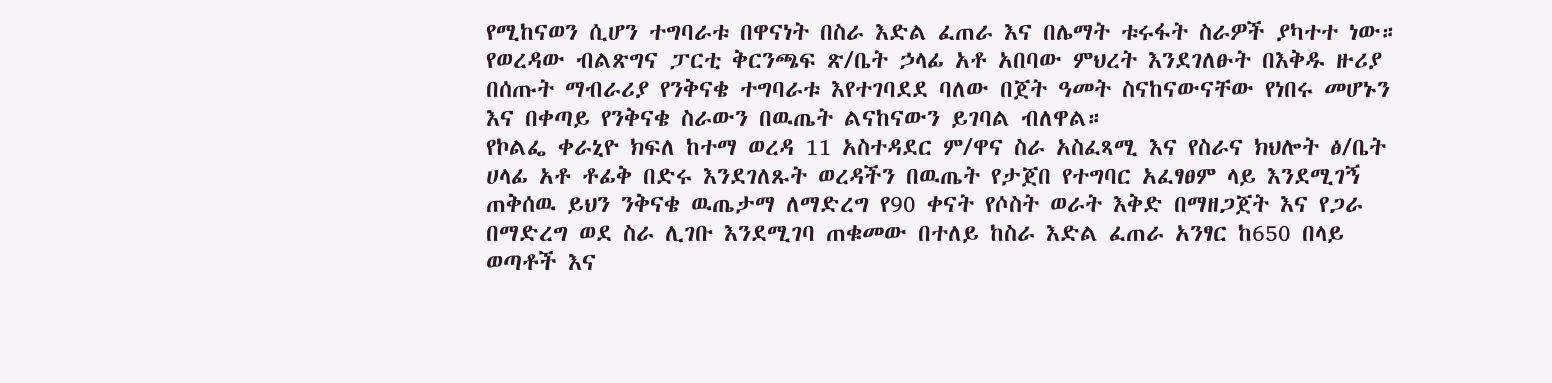የሚከናወን ሲሆን ተግባራቱ በዋናነት በስራ እድል ፈጠራ እና በሌማት ቱሩፋት ስራዎች ያካተተ ነው።
የወረዳው ብልጽግና ፓርቲ ቅርንጫፍ ጽ/ቤት ኃላፊ አቶ አበባው ምህረት እንደገለፁት በእቅዱ ዙሪያ በሰጡት ማብራሪያ የንቅናቄ ተግባራቱ እየተገባደደ ባለው በጀት ዓመት ስናከናውናቸው የነበሩ መሆኑን እና በቀጣይ የንቅናቄ ስራውን በዉጤት ልናከናውን ይገባል ብለዋል።
የኮልፌ ቀራኒዮ ክፍለ ከተማ ወረዳ 11 አስተዳደር ም/ዋና ስራ አስፈጻሚ እና የስራና ክህሎት ፅ/ቤት ሀላፊ አቶ ቶፊቅ በድሩ እንደገለጹት ወረዳችን በዉጤት የታጀበ የተግባር አፈፃፀም ላይ እንደሚገኝ ጠቅሰዉ ይህን ንቅናቄ ዉጤታማ ለማድረግ የ90 ቀናት የሶስት ወራት እቅድ በማዘጋጀት እና የጋራ በማድረግ ወደ ስራ ሊገቡ እንደሚገባ ጠቁመው በተለይ ከስራ እድል ፈጠራ አንፃር ከ650 በላይ ወጣቶች እና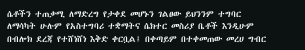ሴቶችን ተጠቃሚ ለማድረግ የታቀደ መሆኑን ገልፀው ይህንንም ተግባር ለማሳካት ሁሉም የአስተግባሪ ተቋማትና ሴክተር መስሪያ ቤቶች እንዲሁም በብሎክ ደረጃ የተሸነሸነ እቅድ ቀርቧል፤ በቀጣይም በተቀመጠው መረሀ ግብር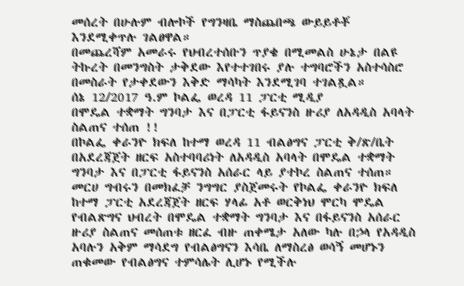መሰረት በሁሉም ብሎኮች የግንዛቤ ማስጨበጫ ውይይቶቾ እንደሚቀጥሉ ገልፀዋል።
በመጨረሻም አመራሩ የህብረተሰቡን ጥያቄ በሚመልስ ሁኔታ በልዩ ትኩረት በመንግስት ታቅደው እየተተገበሩ ያሉ ተግባሮችን አስተሳስሮ በመስራት የታቀደውን እቅድ ማሳካት እንደሚገባ ተገልጿል።
ሰኔ 12/2017 ዓ.ም ኮልፌ ወረዳ 11 ፓርቲ ሚዲያ
በሞዴል ተቋማት ግንባታ እና በፓርቲ ፋይናንስ ዙሪያ ለአዳዲስ አባላት ስልጠና ተሰጠ !!
በኮልፌ ቀራንዮ ክፍለ ከተማ ወረዳ 11 ብልፅግና ፓርቲ ቅ/ጽ/ቤት በአደረጃጀት ዘርፍ አስተባባሪነት ለአዳዲስ አባላት በሞዴል ተቋማት ግንባታ እና በፓርቲ ፋይናንስ አሰራር ላይ ያተኮረ ስልጠና ተሰጠ።
መርሀ ግብሩን በመክፈቻ ንግግር ያስጀመሩት የኮልፌ ቀራንዮ ክፍለ ከተማ ፓርቲ አደረጃጀት ዘርፍ ሃላፊ አቶ ወርቅነህ ሞርካ ሞዴል የብልጽግና ህብረት በሞዴል ተቋማት ግንባታ እና በፋይናንስ አሰራር ዙሪያ ስልጠና መሰጠቱ ዘርፈ ብዙ ጠቀሜታ አለው ካሉ በኃላ የአዳዲስ አባሉን አቅም ማሳደግ የብልፅግናን እሳቤ ለማስረፅ ወሳኝ መሆኑን ጠቁመው የብልፅግና ተምሳሌት ሊሆኑ የሚችሉ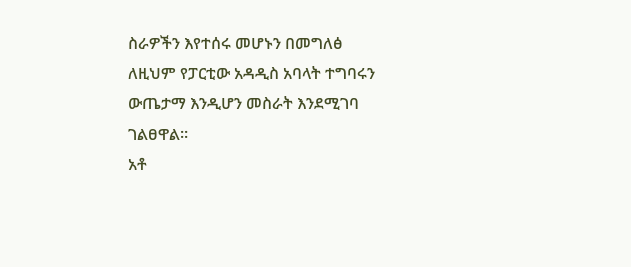ስራዎችን እየተሰሩ መሆኑን በመግለፅ ለዚህም የፓርቲው አዳዲስ አባላት ተግባሩን ውጤታማ እንዲሆን መስራት እንደሚገባ ገልፀዋል።
አቶ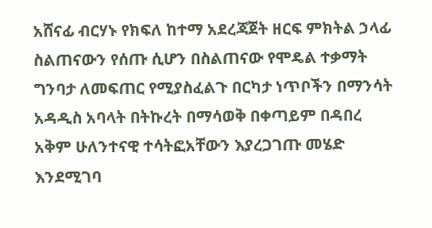አሸናፊ ብርሃኑ የክፍለ ከተማ አደረጃጀት ዘርፍ ምክትል ኃላፊ ስልጠናውን የሰጡ ሲሆን በስልጠናው የሞዴል ተቃማት ግንባታ ለመፍጠር የሚያስፈልጉ በርካታ ነጥቦችን በማንሳት አዳዲስ አባላት በትኩረት በማሳወቅ በቀጣይም በዳበረ አቅም ሁለንተናዊ ተሳትፎአቸውን እያረጋገጡ መሄድ እንደሚገባ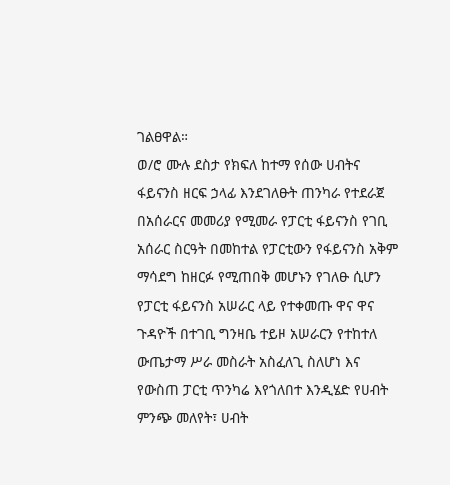ገልፀዋል።
ወ/ሮ ሙሉ ደስታ የክፍለ ከተማ የሰው ሀብትና ፋይናንስ ዘርፍ ኃላፊ እንደገለፁት ጠንካራ የተደራጀ በአሰራርና መመሪያ የሚመራ የፓርቲ ፋይናንስ የገቢ አሰራር ስርዓት በመከተል የፓርቲውን የፋይናንስ አቅም ማሳደግ ከዘርፉ የሚጠበቅ መሆኑን የገለፁ ሲሆን የፓርቲ ፋይናንስ አሠራር ላይ የተቀመጡ ዋና ዋና ጉዳዮች በተገቢ ግንዛቤ ተይዞ አሠራርን የተከተለ ውጤታማ ሥራ መስራት አስፈለጊ ስለሆነ እና የውስጠ ፓርቲ ጥንካሬ እየጎለበተ እንዲሄድ የሀብት ምንጭ መለየት፣ ሀብት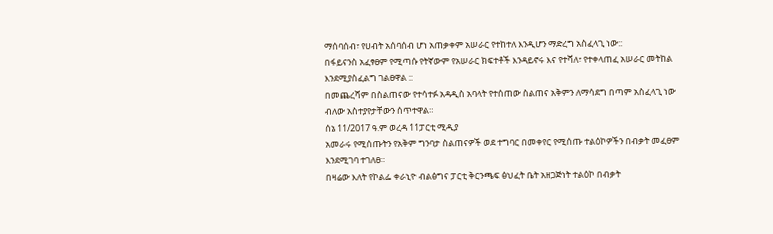ማሰባሰብ፣ የሀብት አሰባሰብ ሆነ አጠቃቀም አሠራር የተከተለ እንዲሆን ማድረግ አስፈላጊ ነው::
በፋይናንስ አፈፃፀም የሚጣሱ የትኛውም የአሠራር ክፍተቶች እንዳይኖሩ እና የተሻለ፣ የተቀላጠፈ አሠራር መትከል እንደሚያስፈልግ ገልፀዋል ::
በመጨረሻም በስልጠናው የተሳተፉ አዳዲስ አባላት የተሰጠው ስልጠና አቅምን ለማሳደግ በጣም አስፈላጊ ነው ብለው አስተያየታቸውን ሰጥተዋል።
ሰኔ 11/2017 ዓ.ም ወረዳ 11ፓርቲ ሚዲያ
አመራሩ የሚሰጡትን የአቅም ግንባታ ስልጠናዎች ወደ ተግባር በመቀየር የሚሰጡ ተልዕኮዎችን በብቃት መፈፀም እንደሚገባ ተገለፀ።
በዛሬው እለት የኮልፌ ቀራኒዮ ብልፅግና ፓርቲ ቅርንጫፍ ፅህፈት ቤት አዘጋጅነት ተልዕኮ በብቃት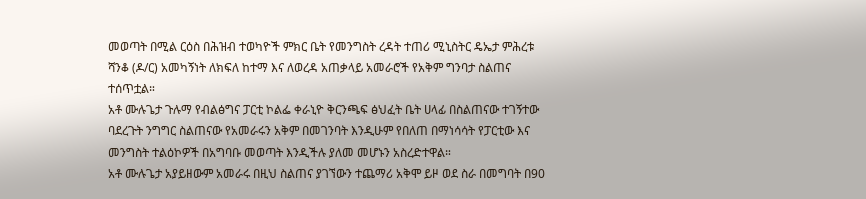መወጣት በሚል ርዕስ በሕዝብ ተወካዮች ምክር ቤት የመንግስት ረዳት ተጠሪ ሚኒስትር ዴኤታ ምሕረቱ ሻንቆ (ዶ/ር) አመካኝነት ለክፍለ ከተማ እና ለወረዳ አጠቃላይ አመራሮች የአቅም ግንባታ ስልጠና ተሰጥቷል።
አቶ ሙሉጌታ ጉሉማ የብልፅግና ፓርቲ ኮልፌ ቀራኒዮ ቅርንጫፍ ፅህፈት ቤት ሀላፊ በስልጠናው ተገኝተው ባደረጉት ንግግር ስልጠናው የአመራሩን አቅም በመገንባት እንዲሁም የበለጠ በማነሳሳት የፓርቲው እና መንግስት ተልዕኮዎች በአግባቡ መወጣት እንዲችሉ ያለመ መሆኑን አስረድተዋል።
አቶ ሙሉጌታ አያይዘውም አመራሩ በዚህ ስልጠና ያገኘውን ተጨማሪ አቅሞ ይዞ ወደ ስራ በመግባት በ90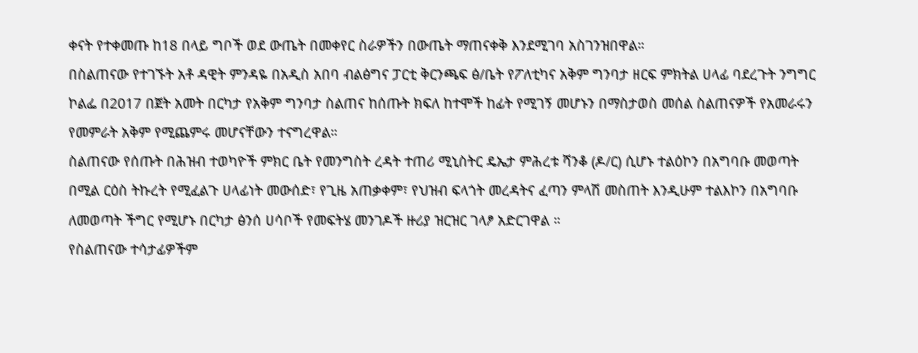ቀናት የተቀመጡ ከ18 በላይ ግቦች ወደ ውጤት በመቀየር ስራዎችን በውጤት ማጠናቀቅ እንደሚገባ አስገንዝበዋል።
በስልጠናው የተገኙት አቶ ዳዊት ምንዳዬ በአዲስ አበባ ብልፅግና ፓርቲ ቅርንጫፍ ፅ/ቤት የፖለቲካና አቅም ግንባታ ዘርፍ ምክትል ሀላፊ ባደረጉት ንግግር ኮልፌ በ2017 በጀት አመት በርካታ የአቅም ግንባታ ስልጠና ከሰጡት ክፍለ ከተሞች ከፊት የሚገኝ መሆኑን በማስታወስ መሰል ስልጠናዎች የአመራሩን የመምራት አቅም የሚጨምሩ መሆናቸውን ተናግረዋል።
ስልጠናው የሰጡት በሕዝብ ተወካዮች ምክር ቤት የመንግስት ረዳት ተጠሪ ሚኒስትር ዴኤታ ምሕረቱ ሻንቆ (ዶ/ር) ሲሆኑ ተልዕኮን በአግባቡ መወጣት በሚል ርዕስ ትኩረት የሚፈልጉ ሀላፊነት መውሰድ፣ የጊዜ አጠቃቀም፣ የህዝብ ፍላጎት መረዳትና ፈጣን ምላሽ መስጠት እንዲሁም ተልእኮን በአግባቡ ለመወጣት ችግር የሚሆኑ በርካታ ፅንሰ ሀሳቦች የመፍትሄ መንገዶች ዙሪያ ዝርዝር ገላፆ አድርገዋል ።
የስልጠናው ተሳታፊዎችም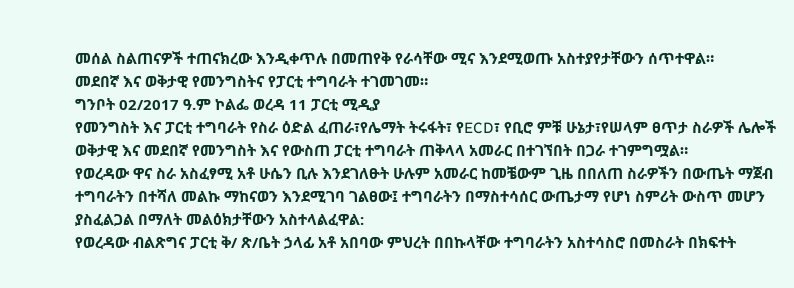መሰል ስልጠናዎች ተጠናክረው እንዲቀጥሉ በመጠየቅ የራሳቸው ሚና እንደሚወጡ አስተያየታቸውን ሰጥተዋል።
መደበኛ እና ወቅታዊ የመንግስትና የፓርቲ ተግባራት ተገመገመ።
ግንቦት 02/2017 ዓ.ም ኮልፌ ወረዳ 11 ፓርቲ ሚዲያ
የመንግስት እና ፓርቲ ተግባራት የስራ ዕድል ፈጠራ፣የሌማት ትሩፋት፣ የECD፣ የቢሮ ምቹ ሁኔታ፣የሠላም ፀጥታ ስራዎች ሌሎች ወቅታዊ እና መደበኛ የመንግስት እና የውስጠ ፓርቲ ተግባራት ጠቅላላ አመራር በተገኘበት በጋራ ተገምግሟል።
የወረዳው ዋና ስራ አስፈፃሚ አቶ ሁሴን ቢሉ እንደገለፁት ሁሉም አመራር ከመቼውም ጊዜ በበለጠ ስራዎችን በውጤት ማጀብ ተግባራትን በተሻለ መልኩ ማከናወን እንደሚገባ ገልፀው፤ ተግባራትን በማስተሳሰር ውጤታማ የሆነ ስምሪት ውስጥ መሆን ያስፈልጋል በማለት መልዕክታቸውን አስተላልፈዋል:
የወረዳው ብልጽግና ፓርቲ ቅ/ ጽ/ቤት ኃላፊ አቶ አበባው ምህረት በበኩላቸው ተግባራትን አስተሳስሮ በመስራት በክፍተት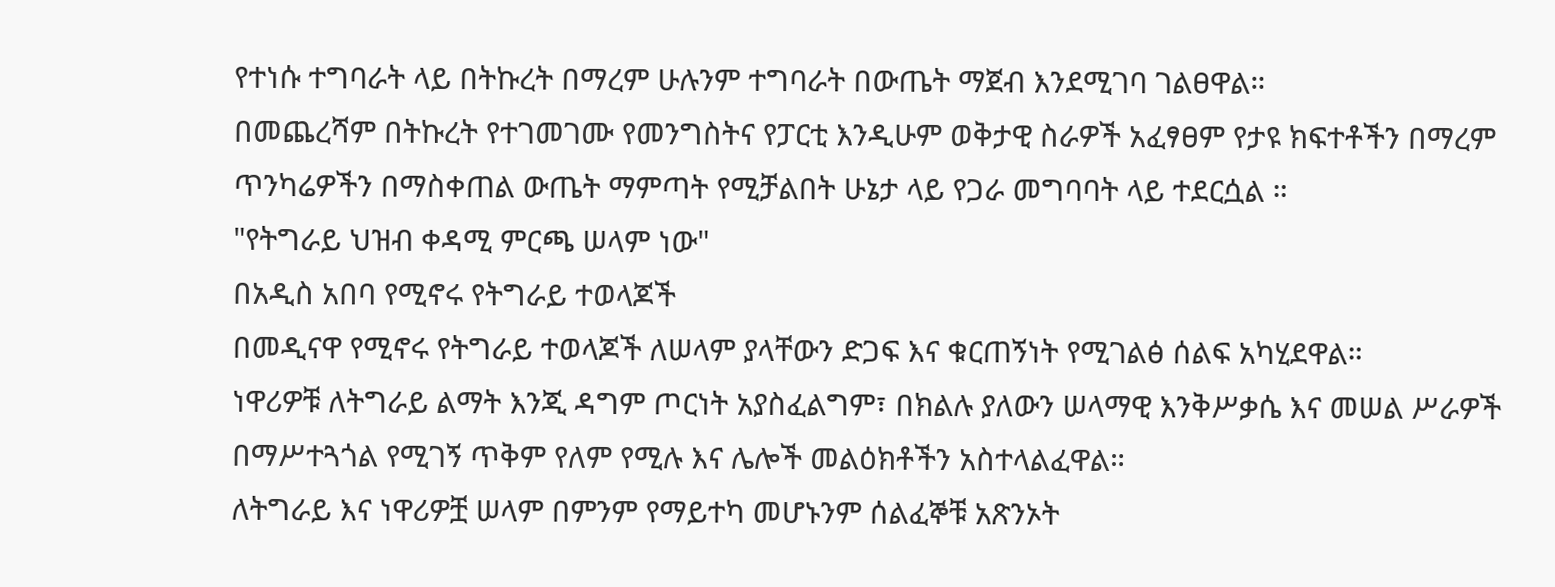የተነሱ ተግባራት ላይ በትኩረት በማረም ሁሉንም ተግባራት በውጤት ማጀብ እንደሚገባ ገልፀዋል።
በመጨረሻም በትኩረት የተገመገሙ የመንግስትና የፓርቲ እንዲሁም ወቅታዊ ስራዎች አፈፃፀም የታዩ ክፍተቶችን በማረም ጥንካሬዎችን በማስቀጠል ውጤት ማምጣት የሚቻልበት ሁኔታ ላይ የጋራ መግባባት ላይ ተደርሷል ።
"የትግራይ ህዝብ ቀዳሚ ምርጫ ሠላም ነው"
በአዲስ አበባ የሚኖሩ የትግራይ ተወላጆች
በመዲናዋ የሚኖሩ የትግራይ ተወላጆች ለሠላም ያላቸውን ድጋፍ እና ቁርጠኝነት የሚገልፅ ሰልፍ አካሂደዋል።
ነዋሪዎቹ ለትግራይ ልማት እንጂ ዳግም ጦርነት አያስፈልግም፣ በክልሉ ያለውን ሠላማዊ እንቅሥቃሴ እና መሠል ሥራዎች በማሥተጓጎል የሚገኝ ጥቅም የለም የሚሉ እና ሌሎች መልዕክቶችን አስተላልፈዋል።
ለትግራይ እና ነዋሪዎቿ ሠላም በምንም የማይተካ መሆኑንም ሰልፈኞቹ አጽንኦት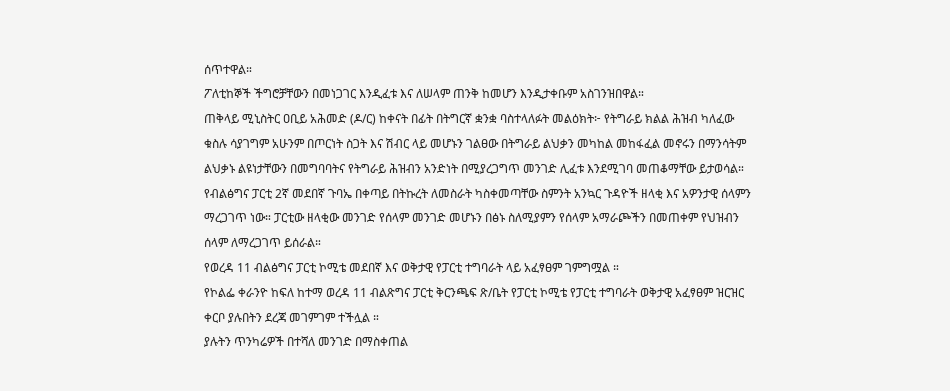ሰጥተዋል።
ፖለቲከኞች ችግሮቻቸውን በመነጋገር እንዲፈቱ እና ለሠላም ጠንቅ ከመሆን እንዲታቀቡም አስገንዝበዋል።
ጠቅላይ ሚኒስትር ዐቢይ አሕመድ (ዶ/ር) ከቀናት በፊት በትግርኛ ቋንቋ ባስተላለፉት መልዕክት፦ የትግራይ ክልል ሕዝብ ካለፈው ቁስሉ ሳያገግም አሁንም በጦርነት ስጋት እና ሽብር ላይ መሆኑን ገልፀው በትግራይ ልህቃን መካከል መከፋፈል መኖሩን በማንሳትም ልህቃኑ ልዩነታቸውን በመግባባትና የትግራይ ሕዝብን አንድነት በሚያረጋግጥ መንገድ ሊፈቱ እንደሚገባ መጠቆማቸው ይታወሳል።
የብልፅግና ፓርቲ 2ኛ መደበኛ ጉባኤ በቀጣይ በትኩረት ለመስራት ካስቀመጣቸው ስምንት አንኳር ጉዳዮች ዘላቂ እና አዎንታዊ ሰላምን ማረጋገጥ ነው። ፓርቲው ዘላቂው መንገድ የሰላም መንገድ መሆኑን በፅኑ ስለሚያምን የሰላም አማራጮችን በመጠቀም የህዝብን ሰላም ለማረጋገጥ ይሰራል።
የወረዳ 11 ብልፅግና ፓርቲ ኮሚቴ መደበኛ እና ወቅታዊ የፓርቲ ተግባራት ላይ አፈፃፀም ገምግሟል ።
የኮልፌ ቀራንዮ ከፍለ ከተማ ወረዳ 11 ብልጽግና ፓርቲ ቅርንጫፍ ጽ/ቤት የፓርቲ ኮሚቴ የፓርቲ ተግባራት ወቅታዊ አፈፃፀም ዝርዝር ቀርቦ ያሉበትን ደረጃ መገምገም ተችሏል ።
ያሉትን ጥንካሬዎች በተሻለ መንገድ በማስቀጠል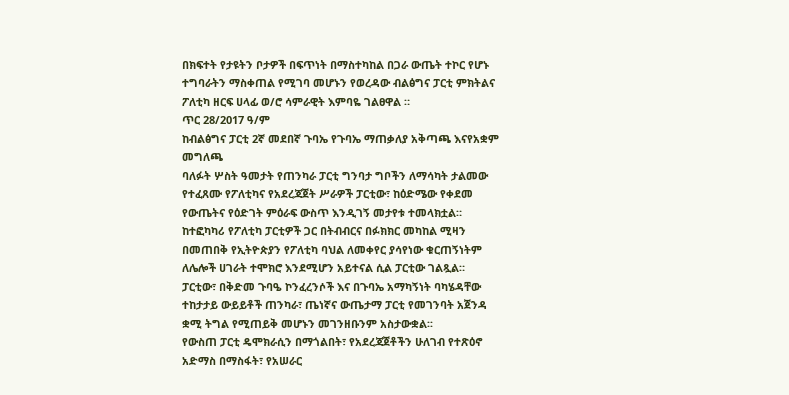በክፍተት የታዩትን ቦታዎች በፍጥነት በማስተካከል በጋራ ውጤት ተኮር የሆኑ ተግባራትን ማስቀጠል የሚገባ መሆኑን የወረዳው ብልፅግና ፓርቲ ምክትልና ፖለቲካ ዘርፍ ሀላፊ ወ/ሮ ሳምራዊት እምባዬ ገልፀዋል ።
ጥር 28/2017 ዓ/ም
ከብልፅግና ፓርቲ 2ኛ መደበኛ ጉባኤ የጉባኤ ማጠቃለያ አቅጣጫ እናየአቋም መግለጫ
ባለፉት ሦስት ዓመታት የጠንካራ ፓርቲ ግንባታ ግቦችን ለማሳካት ታልመው የተፈጸሙ የፖለቲካና የአደረጃጀት ሥራዎች ፓርቲው፣ ከዕድሜው የቀደመ የውጤትና የዕድገት ምዕራፍ ውስጥ እንዲገኝ መታየቱ ተመላክቷል።
ከተፎካካሪ የፖለቲካ ፓርቲዎች ጋር በትብብርና በፉክክር መካከል ሚዛን በመጠበቅ የኢትዮጵያን የፖለቲካ ባህል ለመቀየር ያሳየነው ቁርጠኝነትም ለሌሎች ሀገራት ተሞክሮ እንደሚሆን አይተናል ሲል ፓርቲው ገልጿል።
ፓርቲው፣ በቅድመ ጉባዔ ኮንፈረንሶች እና በጉባኤ አማካኝነት ባካሄዳቸው ተከታታይ ውይይቶች ጠንካራ፣ ጤነኛና ውጤታማ ፓርቲ የመገንባት አጀንዳ ቋሚ ትግል የሚጠይቅ መሆኑን መገንዘቡንም አስታውቋል፡፡
የውስጠ ፓርቲ ዴሞክራሲን በማጎልበት፣ የአደረጃጀቶችን ሁለገብ የተጽዕኖ አድማስ በማስፋት፣ የአሠራር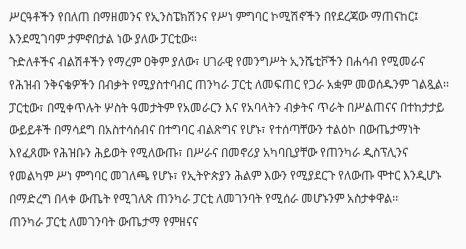ሥርዓቶችን የበለጠ በማዘመንና የኢንስፔክሽንና የሥነ ምግባር ኮሚሽኖችን በየደረጃው ማጠናከር፤ እንደሚገባም ታምኖበታል ነው ያለው ፓርቲው፡፡
ጉድለቶችና ብልሽቶችን የማረም ዐቅም ያለው፣ ሀገራዊ የመንግሥት ኢንሼቲቮችን በሐሳብ የሚመራና የሕዝብ ንቅናቄዎችን በብቃት የሚያስተባብር ጠንካራ ፓርቲ ለመፍጠር የጋራ አቋም መወሰዱንም ገልጿል፡፡
ፓርቲው፣ በሚቀጥሉት ሦስት ዓመታትም የአመራርን እና የአባላትን ብቃትና ጥራት በሥልጠናና በተከታታይ ውይይቶች በማሳደግ በአስተሳሰብና በተግባር ብልጽግና የሆኑ፣ የተሰጣቸውን ተልዕኮ በውጤታማነት እየፈጸሙ የሕዝቡን ሕይወት የሚለውጡ፣ በሥራና በመኖሪያ አካባቢያቸው የጠንካራ ዲስፕሊንና የመልካም ሥነ ምግባር መገለጫ የሆኑ፣ የኢትዮጵያን ሕልም እውን የሚያደርጉ የለውጡ ሞተር እንዲሆኑ በማድረግ በላቀ ውጤት የሚገለጽ ጠንካራ ፓርቲ ለመገንባት የሚሰራ መሆኑንም አስታቀዋል፡፡
ጠንካራ ፓርቲ ለመገንባት ውጤታማ የምዘናና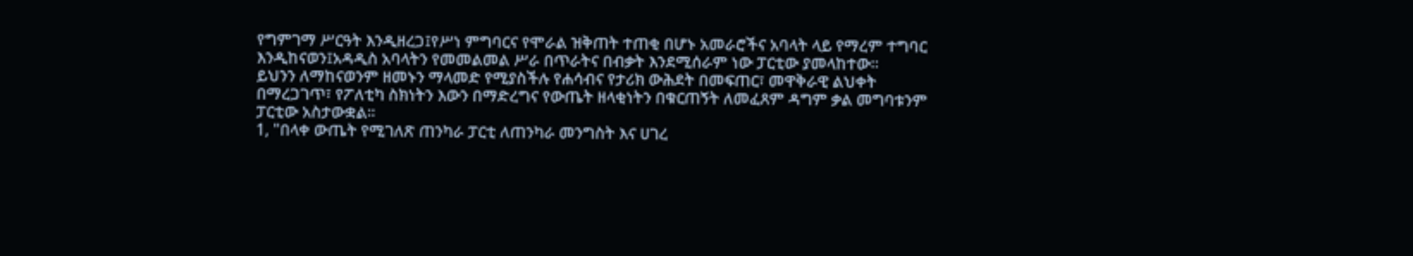የግምገማ ሥርዓት እንዲዘረጋ፤የሥነ ምግባርና የሞራል ዝቅጠት ተጠቂ በሆኑ አመራሮችና አባላት ላይ የማረም ተግባር እንዲከናወን፤አዳዲስ አባላትን የመመልመል ሥራ በጥራትና በብቃት እንደሚሰራም ነው ፓርቲው ያመላከተው፡፡
ይህንን ለማከናወንም ዘመኑን ማላመድ የሚያስችሉ የሐሳብና የታሪክ ውሕደት በመፍጠር፣ መዋቅራዊ ልህቀት በማረጋገጥ፣ የፖለቲካ ስክነትን እውን በማድረግና የውጤት ዘላቂነትን በቁርጠኝት ለመፈጸም ዳግም ቃል መግባቱንም ፓርቲው አስታውቋል፡፡
1, "በላቀ ውጤት የሚገለጽ ጠንካራ ፓርቲ ለጠንካራ መንግስት እና ሀገረ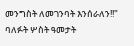መንግስት ለመገንባት እንሰራለን!!"
ባለፉት ሦስት ዓመታት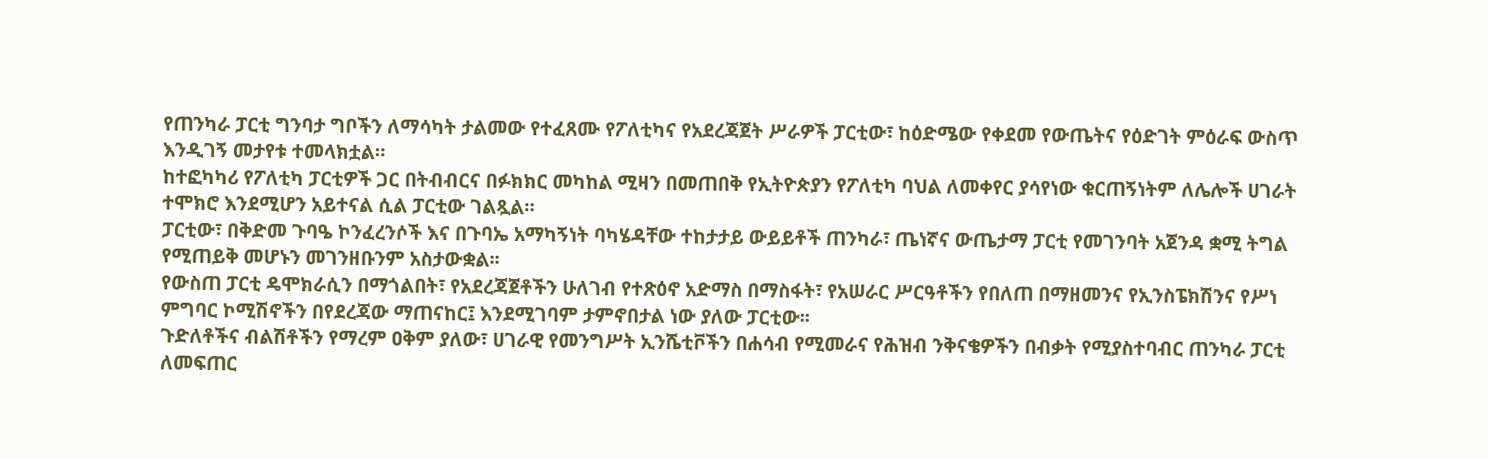የጠንካራ ፓርቲ ግንባታ ግቦችን ለማሳካት ታልመው የተፈጸሙ የፖለቲካና የአደረጃጀት ሥራዎች ፓርቲው፣ ከዕድሜው የቀደመ የውጤትና የዕድገት ምዕራፍ ውስጥ እንዲገኝ መታየቱ ተመላክቷል።
ከተፎካካሪ የፖለቲካ ፓርቲዎች ጋር በትብብርና በፉክክር መካከል ሚዛን በመጠበቅ የኢትዮጵያን የፖለቲካ ባህል ለመቀየር ያሳየነው ቁርጠኝነትም ለሌሎች ሀገራት ተሞክሮ እንደሚሆን አይተናል ሲል ፓርቲው ገልጿል።
ፓርቲው፣ በቅድመ ጉባዔ ኮንፈረንሶች እና በጉባኤ አማካኝነት ባካሄዳቸው ተከታታይ ውይይቶች ጠንካራ፣ ጤነኛና ውጤታማ ፓርቲ የመገንባት አጀንዳ ቋሚ ትግል የሚጠይቅ መሆኑን መገንዘቡንም አስታውቋል፡፡
የውስጠ ፓርቲ ዴሞክራሲን በማጎልበት፣ የአደረጃጀቶችን ሁለገብ የተጽዕኖ አድማስ በማስፋት፣ የአሠራር ሥርዓቶችን የበለጠ በማዘመንና የኢንስፔክሽንና የሥነ ምግባር ኮሚሽኖችን በየደረጃው ማጠናከር፤ እንደሚገባም ታምኖበታል ነው ያለው ፓርቲው፡፡
ጉድለቶችና ብልሽቶችን የማረም ዐቅም ያለው፣ ሀገራዊ የመንግሥት ኢንሼቲቮችን በሐሳብ የሚመራና የሕዝብ ንቅናቄዎችን በብቃት የሚያስተባብር ጠንካራ ፓርቲ ለመፍጠር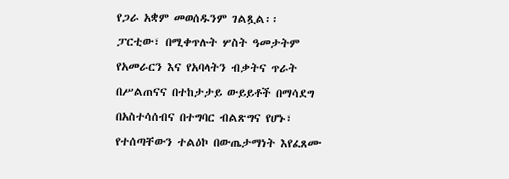የጋራ አቋም መወሰዱንም ገልጿል፡፡
ፓርቲው፣ በሚቀጥሉት ሦስት ዓመታትም የአመራርን እና የአባላትን ብቃትና ጥራት በሥልጠናና በተከታታይ ውይይቶች በማሳደግ በአስተሳሰብና በተግባር ብልጽግና የሆኑ፣ የተሰጣቸውን ተልዕኮ በውጤታማነት እየፈጸሙ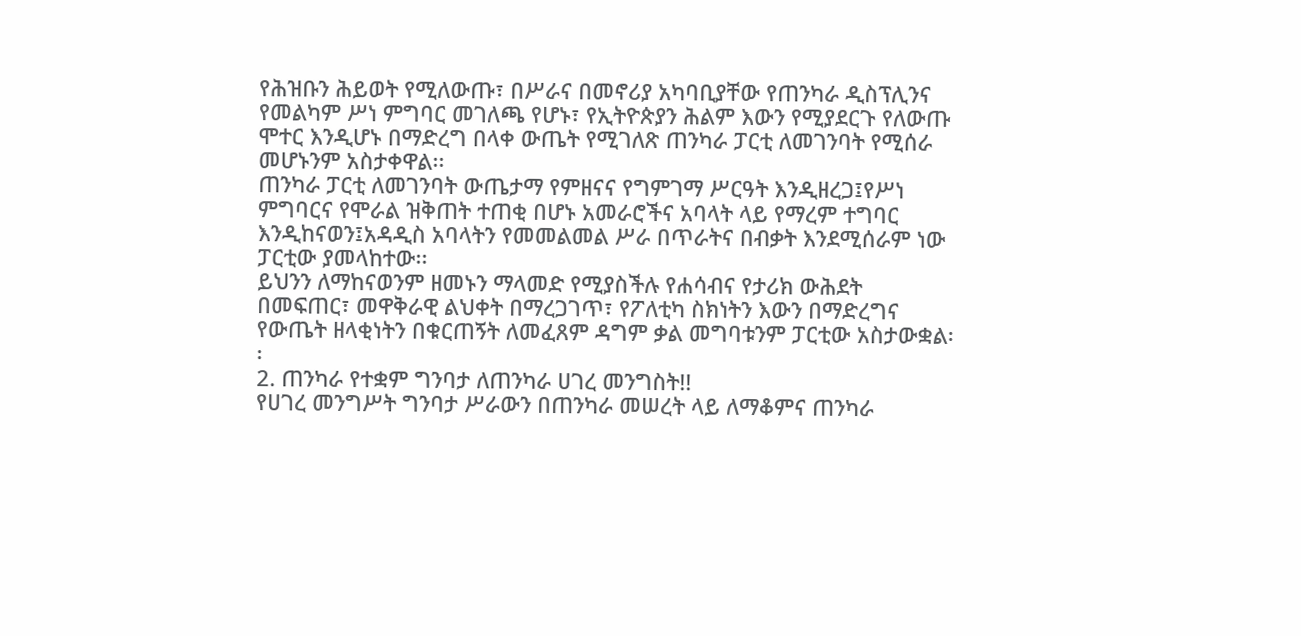የሕዝቡን ሕይወት የሚለውጡ፣ በሥራና በመኖሪያ አካባቢያቸው የጠንካራ ዲስፕሊንና የመልካም ሥነ ምግባር መገለጫ የሆኑ፣ የኢትዮጵያን ሕልም እውን የሚያደርጉ የለውጡ ሞተር እንዲሆኑ በማድረግ በላቀ ውጤት የሚገለጽ ጠንካራ ፓርቲ ለመገንባት የሚሰራ መሆኑንም አስታቀዋል፡፡
ጠንካራ ፓርቲ ለመገንባት ውጤታማ የምዘናና የግምገማ ሥርዓት እንዲዘረጋ፤የሥነ ምግባርና የሞራል ዝቅጠት ተጠቂ በሆኑ አመራሮችና አባላት ላይ የማረም ተግባር እንዲከናወን፤አዳዲስ አባላትን የመመልመል ሥራ በጥራትና በብቃት እንደሚሰራም ነው ፓርቲው ያመላከተው፡፡
ይህንን ለማከናወንም ዘመኑን ማላመድ የሚያስችሉ የሐሳብና የታሪክ ውሕደት በመፍጠር፣ መዋቅራዊ ልህቀት በማረጋገጥ፣ የፖለቲካ ስክነትን እውን በማድረግና የውጤት ዘላቂነትን በቁርጠኝት ለመፈጸም ዳግም ቃል መግባቱንም ፓርቲው አስታውቋል፡፡
2. ጠንካራ የተቋም ግንባታ ለጠንካራ ሀገረ መንግስት!!
የሀገረ መንግሥት ግንባታ ሥራውን በጠንካራ መሠረት ላይ ለማቆምና ጠንካራ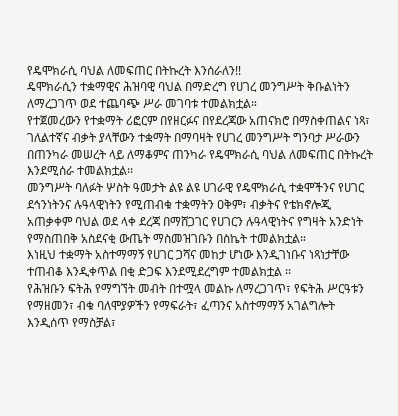የዴሞክራሲ ባህል ለመፍጠር በትኩረት እንሰራለን!!
ዴሞክራሲን ተቋማዊና ሕዝባዊ ባህል በማድረግ የሀገረ መንግሥት ቅቡልነትን ለማረጋገጥ ወደ ተጨባጭ ሥራ መገባቱ ተመልክቷል።
የተጀመረውን የተቋማት ሪፎርም በየዘርፉና በየደረጃው አጠናክሮ በማስቀጠልና ነጻ፣ ገለልተኛና ብቃት ያላቸውን ተቋማት በማባዛት የሀገረ መንግሥት ግንባታ ሥራውን በጠንካራ መሠረት ላይ ለማቆምና ጠንካራ የዴሞክራሲ ባህል ለመፍጠር በትኩረት እንደሚሰራ ተመልክቷል፡፡
መንግሥት ባለፉት ሦስት ዓመታት ልዩ ልዩ ሀገራዊ የዴሞክራሲ ተቋሞችንና የሀገር ደኅንነትንና ሉዓላዊነትን የሚጠብቁ ተቋማትን ዐቅም፣ ብቃትና የቴክኖሎጂ አጠቃቀም ባህል ወደ ላቀ ደረጃ በማሸጋገር የሀገርን ሉዓላዊነትና የግዛት አንድነት የማስጠበቅ አስደናቂ ውጤት ማስመዝገቡን በስኬት ተመልክቷል።
እነዚህ ተቋማት አስተማማኝ የሀገር ጋሻና መከታ ሆነው እንዲገነቡና ነጻነታቸው ተጠብቆ እንዲቀጥል በቂ ድጋፍ እንደሚደረግም ተመልክቷል ፡፡
የሕዝቡን ፍትሕ የማግኘት መብት በተሟላ መልኩ ለማረጋገጥ፣ የፍትሕ ሥርዓቱን የማዘመን፣ ብቁ ባለሞያዎችን የማፍራት፣ ፈጣንና አስተማማኝ አገልግሎት እንዲሰጥ የማስቻል፣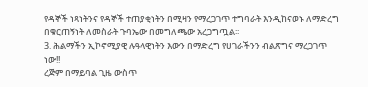የዳኞች ነጻነትንና የዳኞች ተጠያቂነትን በሚዛን የማረጋገጥ ተግባራት እንዲከናወኑ ለማድረግ በቁርጠኝነት ለመስራት ጉባኤው በመግለጫው አረጋግጧል፡፡
3. ሕልማችን ኢኮኖሚያዊ ሉዓላዊነትን እውን በማድረግ የሀገራችንን ብልጽግና ማረጋገጥ ነው!!
ረጅም በማይባል ጊዜ ውስጥ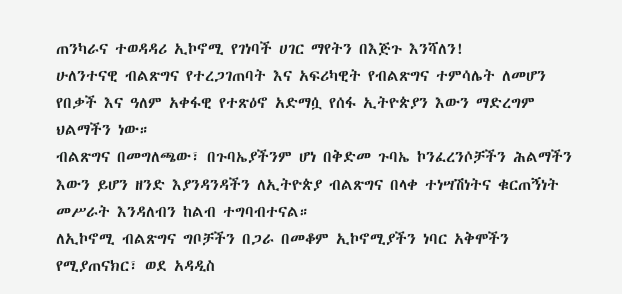ጠንካራና ተወዳዳሪ ኢኮኖሚ የገነባች ሀገር ማየትን በእጅጉ እንሻለን!
ሁለንተናዊ ብልጽግና የተረጋገጠባት እና አፍሪካዊት የብልጽግና ተምሳሌት ለመሆን የበቃች እና ዓለም አቀፋዊ የተጽዕኖ አድማሷ የሰፋ ኢትዮጵያን እውን ማድረግም ህልማችን ነው።
ብልጽግና በመግለጫው፣ በጉባኤያችንም ሆነ በቅድመ ጉባኤ ኮንፈረንሶቻችን ሕልማችን እውን ይሆን ዘንድ እያንዳንዳችን ለኢትዮጵያ ብልጽግና በላቀ ተነሣሽነትና ቁርጠኝነት መሥራት እንዳለብን ከልብ ተግባብተናል።
ለኢኮኖሚ ብልጽግና ግቦቻችን በጋራ በመቆም ኢኮኖሚያችን ነባር አቅሞችን የሚያጠናክር፣ ወደ አዳዲስ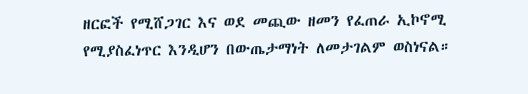ዘርፎች የሚሸጋገር እና ወደ መጪው ዘመን የፈጠራ ኢኮኖሚ የሚያስፈነጥር እንዲሆን በውጤታማነት ለመታገልም ወስነናል።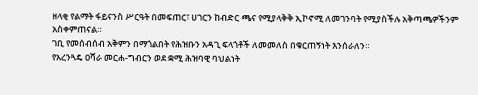ዘላቂ የልማት ፋይናንስ ሥርዓት በመፍጠር፣ ሀገርን ከብድር ጫና የሚያላቅቅ ኢኮኖሚ ለመገንባት የሚያስችሉ አቅጣጫዎችንም አስቀምጠናል።
ገቢ የመሰብሰብ አቅምን በማጎልበት የሕዝቡን አዳጊ ፍላጎቶች ለመመለስ በቁርጠኝነት እንሰራለን።
የአረንጓዴ ዐሻራ መርሐ-ግብርን ወደ ቋሚ ሕዝባዊ ባህልነት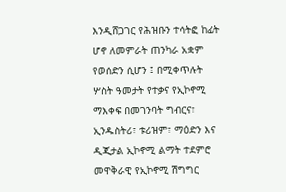እንዲሸጋገር የሕዝቡን ተሳትፎ ከፊት ሆኖ ለመምራት ጠንካራ አቋም የወሰድን ሲሆን ፤ በሚቀጥሉት ሦስት ዓመታት የተቃና የኢኮኖሚ ማእቀፍ በመገንባት ግብርና፣ ኢንዱስትሪ፣ ቱሪዝም፣ ማዕድን እና ዲጂታል ኢኮኖሚ ልማት ተደምሮ መዋቅራዊ የኢኮኖሚ ሽግግር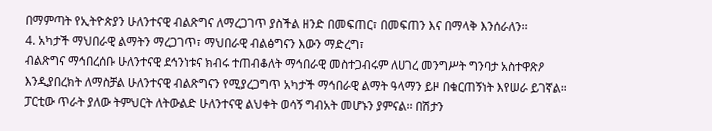በማምጣት የኢትዮጵያን ሁለንተናዊ ብልጽግና ለማረጋገጥ ያስችል ዘንድ በመፍጠር፣ በመፍጠን እና በማላቅ እንሰራለን፡፡
4. አካታች ማህበራዊ ልማትን ማረጋገጥ፣ ማህበራዊ ብልፅግናን እውን ማድረግ፣
ብልጽግና ማኅበረሰቡ ሁለንተናዊ ደኅንነቱና ክብሩ ተጠብቆለት ማኅበራዊ መስተጋብሩም ለሀገረ መንግሥት ግንባታ አስተዋጽዖ እንዲያበረክት ለማስቻል ሁለንተናዊ ብልጽግናን የሚያረጋግጥ አካታች ማኅበራዊ ልማት ዓላማን ይዞ በቁርጠኝነት እየሠራ ይገኛል።
ፓርቲው ጥራት ያለው ትምህርት ለትውልድ ሁለንተናዊ ልህቀት ወሳኝ ግብአት መሆኑን ያምናል፡፡ በሽታን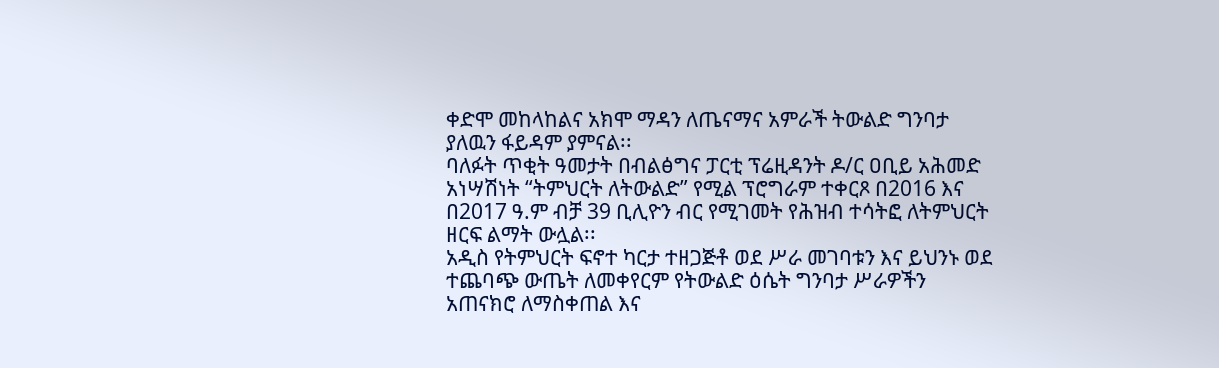ቀድሞ መከላከልና አክሞ ማዳን ለጤናማና አምራች ትውልድ ግንባታ ያለዉን ፋይዳም ያምናል፡፡
ባለፉት ጥቂት ዓመታት በብልፅግና ፓርቲ ፕሬዚዳንት ዶ/ር ዐቢይ አሕመድ አነሣሽነት “ትምህርት ለትውልድ” የሚል ፕሮግራም ተቀርጾ በ2016 እና በ2017 ዓ.ም ብቻ 39 ቢሊዮን ብር የሚገመት የሕዝብ ተሳትፎ ለትምህርት ዘርፍ ልማት ውሏል፡፡
አዲስ የትምህርት ፍኖተ ካርታ ተዘጋጅቶ ወደ ሥራ መገባቱን እና ይህንኑ ወደ ተጨባጭ ውጤት ለመቀየርም የትውልድ ዕሴት ግንባታ ሥራዎችን አጠናክሮ ለማስቀጠል እና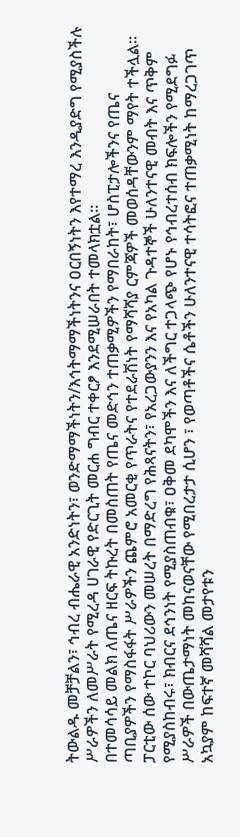ትውልዱ መቻቻልን፣ ኅብረ ብሔራዊ አንድነትን፣ ወንድማማችነትን/እኅትማማችነትንና ዐርበኝነትን እየተማረ እንዲያድግ የሚያስችሉ ሥራዎችን ለመሥራት የሚረዳ ሀገራዊ የድርጊት መርሐ ግብር ተቀርፆ እንደሚሠራበት ተመላክቷል፡፡
በተመሳሳይ መልክ ለጤና ዘርፍ ትኩረት በመስጠት የጤና መድኅን ተጠቃሚዎችን የማበራከት፣ ሆስፒታሎችንና የጤና ጣቢያዎችን የማስፋፋት ሥራዎችን ጨምሮ አመርቂ የጥራትና የተደራሽነት የማሻሻያ ርምጃዎች መወሰዳቸውንም ማየት ተችሏል።
ፓርቲው ሰው ተኮር ባህሪውን መሠረት በማድረግ የሕጻናትን፣ የአረጋውያንን እና የአካል ጉዳተኞች ሁለንተናዊ መብት እና ጥቅም የሚያስከብሩ፣ ክብርና ደኅንነት የሚያስጠብቁ፣ ዐቅመ ደካሞችን እና ለችግር ተጋላጭ የሆኑ የኅብረተሰብ ክፍሎችን የሚደግፉ ሥራዎች በውጤታማነት መከናወናቸው የሚበረታታ ሲሆን ፣ የወጣቶችና ሴቶችን ሁለንተናዊ ተሳትፎና ተጠቃሚነት ከማረጋገጥ አኳያም ከፍተኛ መሻሻል መታየቱን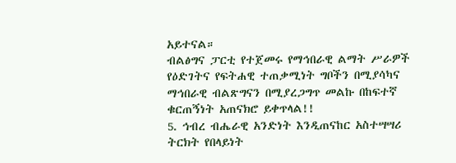አይተናል።
ብልፅግና ፓርቲ የተጀመሩ የማኅበራዊ ልማት ሥራዎች የዕድገትና የፍትሐዊ ተጠቃሚነት ግቦችን በሚያሳካና ማኅበራዊ ብልጽግናን በሚያረጋግጥ መልኩ በከፍተኛ ቁርጠኝነት አጠናክሮ ይቀጥላል!!
5. ኅብረ ብሔራዊ አንድነት እንዲጠናከር አስተሣሣሪ ትርክት የበላይነት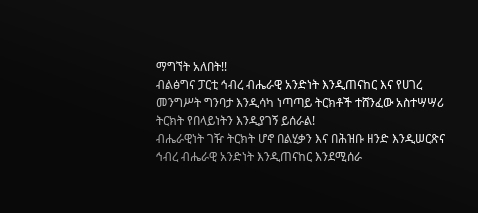ማግኘት አለበት!!
ብልፅግና ፓርቲ ኅብረ ብሔራዊ አንድነት እንዲጠናከር እና የሀገረ መንግሥት ግንባታ እንዲሳካ ነጣጣይ ትርክቶች ተሸንፈው አስተሣሣሪ ትርክት የበላይነትን እንዲያገኝ ይሰራል!
ብሔራዊነት ገዥ ትርክት ሆኖ በልሂቃን እና በሕዝቡ ዘንድ እንዲሠርጽና ኅብረ ብሔራዊ አንድነት እንዲጠናከር እንደሚሰራ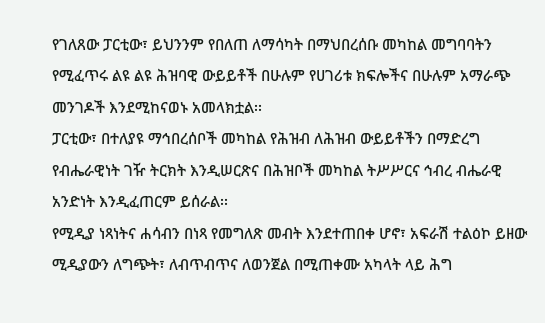የገለጸው ፓርቲው፣ ይህንንም የበለጠ ለማሳካት በማህበረሰቡ መካከል መግባባትን የሚፈጥሩ ልዩ ልዩ ሕዝባዊ ውይይቶች በሁሉም የሀገሪቱ ክፍሎችና በሁሉም አማራጭ መንገዶች እንደሚከናወኑ አመላክቷል፡፡
ፓርቲው፣ በተለያዩ ማኅበረሰቦች መካከል የሕዝብ ለሕዝብ ውይይቶችን በማድረግ የብሔራዊነት ገዥ ትርክት እንዲሠርጽና በሕዝቦች መካከል ትሥሥርና ኅብረ ብሔራዊ አንድነት እንዲፈጠርም ይሰራል፡፡
የሚዲያ ነጻነትና ሐሳብን በነጻ የመግለጽ መብት እንደተጠበቀ ሆኖ፣ አፍራሽ ተልዕኮ ይዘው ሚዲያውን ለግጭት፣ ለብጥብጥና ለወንጀል በሚጠቀሙ አካላት ላይ ሕግ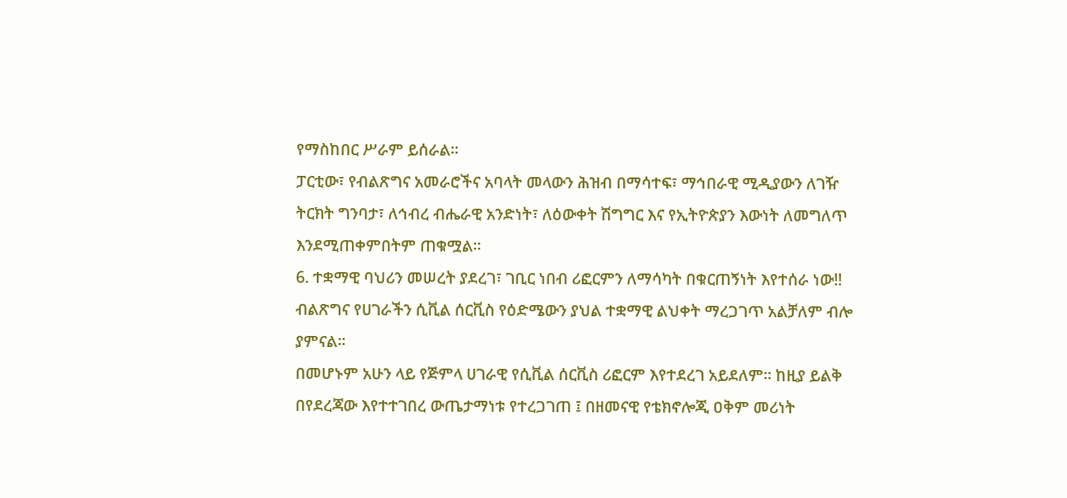የማስከበር ሥራም ይሰራል፡፡
ፓርቲው፣ የብልጽግና አመራሮችና አባላት መላውን ሕዝብ በማሳተፍ፣ ማኅበራዊ ሚዲያውን ለገዥ ትርክት ግንባታ፣ ለኅብረ ብሔራዊ አንድነት፣ ለዕውቀት ሽግግር እና የኢትዮጵያን እውነት ለመግለጥ እንደሚጠቀምበትም ጠቁሟል፡፡
6. ተቋማዊ ባህሪን መሠረት ያደረገ፣ ገቢር ነበብ ሪፎርምን ለማሳካት በቁርጠኝነት እየተሰራ ነው!!
ብልጽግና የሀገራችን ሲቪል ሰርቪስ የዕድሜውን ያህል ተቋማዊ ልህቀት ማረጋገጥ አልቻለም ብሎ ያምናል።
በመሆኑም አሁን ላይ የጅምላ ሀገራዊ የሲቪል ሰርቪስ ሪፎርም እየተደረገ አይደለም። ከዚያ ይልቅ በየደረጃው እየተተገበረ ውጤታማነቱ የተረጋገጠ ፤ በዘመናዊ የቴክኖሎጂ ዐቅም መሪነት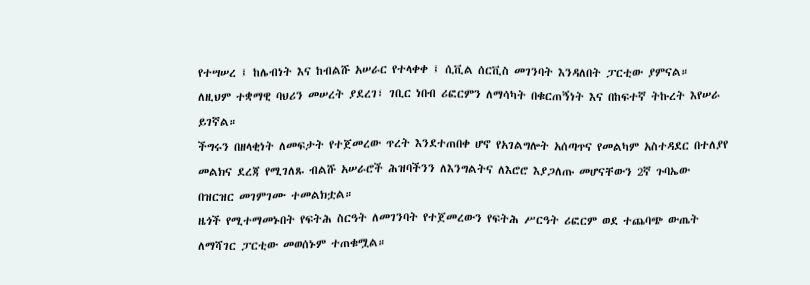የተሣሠረ ፤ ከሌብነት እና ከብልሹ አሠራር የተላቀቀ ፤ ሲቪል ሰርቪስ መገንባት እንዳለበት ፓርቲው ያምናል።
ለዚህም ተቋማዊ ባህሪን መሠረት ያደረገ፣ ገቢር ነበብ ሪፎርምን ለማሳካት በቁርጠኝነት እና በከፍተኛ ትኩረት እየሠራ ይገኛል።
ችግሩን በዘላቂነት ለመፍታት የተጀመረው ጥረት እንደተጠበቀ ሆኖ የአገልግሎት አሰጣጥና የመልካም አስተዳደር በተለያየ መልክና ደረጃ የሚገለጹ ብልሹ አሠራሮች ሕዝባችንን ለእንግልትና ለእሮሮ እያጋለጡ መሆናቸውን 2ኛ ጉባኤው በዝርዝር መገምገሙ ተመልክቷል።
ዜጎች የሚተማመኑበት የፍትሕ ስርዓት ለመገንባት የተጀመረውን የፍትሕ ሥርዓት ሪፎርም ወደ ተጨባጭ ውጤት ለማሻገር ፓርቲው መወሰኑም ተጠቁሟል።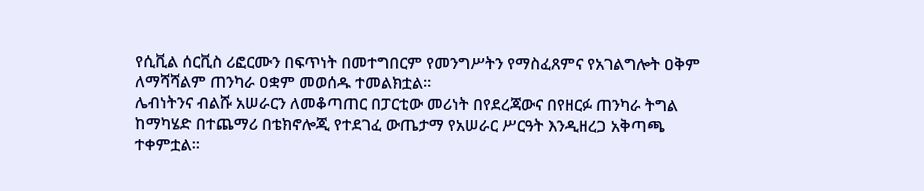የሲቪል ሰርቪስ ሪፎርሙን በፍጥነት በመተግበርም የመንግሥትን የማስፈጸምና የአገልግሎት ዐቅም ለማሻሻልም ጠንካራ ዐቋም መወሰዱ ተመልክቷል።
ሌብነትንና ብልሹ አሠራርን ለመቆጣጠር በፓርቲው መሪነት በየደረጃውና በየዘርፉ ጠንካራ ትግል ከማካሄድ በተጨማሪ በቴክኖሎጂ የተደገፈ ውጤታማ የአሠራር ሥርዓት እንዲዘረጋ አቅጣጫ ተቀምቷል።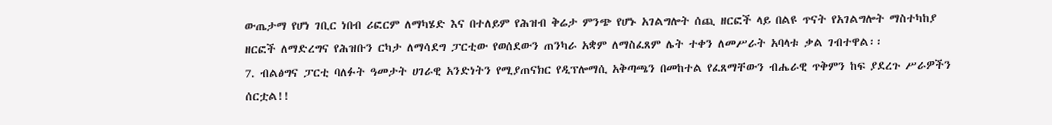ውጤታማ የሆነ ገቢር ነበብ ሪፎርም ለማካሄድ እና በተለይም የሕዝብ ቅሬታ ምንጭ የሆኑ አገልግሎት ሰጪ ዘርፎች ላይ በልዩ ጥናት የአገልግሎት ማስተካከያ ዘርፎች ለማድረግና የሕዝቡን ርካታ ለማሳደግ ፓርቲው የወሰደውን ጠንካራ አቋም ለማስፈጸም ሌት ተቀን ለመሥራት አባላቱ ቃል ገብተዋል፡፡
7. ብልፅግና ፓርቲ ባለፉት ዓመታት ሀገራዊ አንድነትን የሚያጠናክር የዲፕሎማሲ አቅጣጫን በመከተል የፈጸማቸውን ብሔራዊ ጥቅምን ከፍ ያደረጉ ሥራዎችን ሰርቷል!!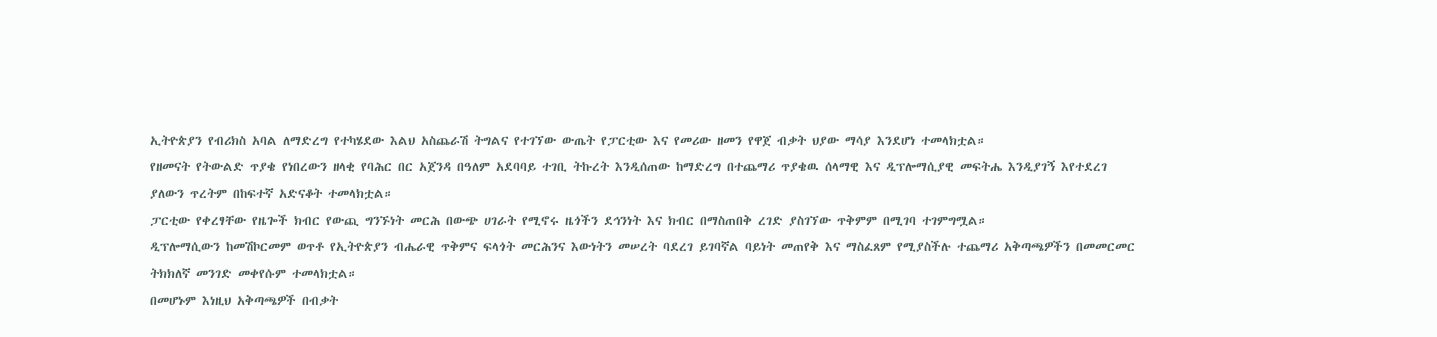ኢትዮጵያን የብሪክስ አባል ለማድረግ የተካሄደው እልህ አስጨራሽ ትግልና የተገኘው ውጤት የፓርቲው እና የመሪው ዘመን የዋጀ ብቃት ህያው ማሳያ እንደሆነ ተመላክቷል።
የዘመናት የትውልድ ጥያቄ የነበረውን ዘላቂ የባሕር በር አጀንዳ በዓለም አደባባይ ተገቢ ትኩረት እንዲሰጠው ከማድረግ በተጨማሪ ጥያቄዉ ሰላማዊ እና ዲፕሎማሲያዊ መፍትሔ እንዲያገኝ እየተደረገ ያለውን ጥረትም በከፍተኛ አድናቆት ተመላክቷል።
ፓርቲው የቀረፃቸው የዜጐች ክብር የውጪ ግንኙነት መርሕ በውጭ ሀገራት የሚኖሩ ዜጎችን ደኅንነት እና ክብር በማስጠበቅ ረገድ ያስገኘው ጥቅምም በሚገባ ተገምግሟል።
ዲፕሎማሲውን ከመሽኮርመም ወጥቶ የኢትዮጵያን ብሔራዊ ጥቅምና ፍላጎት መርሕንና እውነትን መሠረት ባደረገ ይገባኛል ባይነት መጠየቅ እና ማስፈጸም የሚያስችሉ ተጨማሪ አቅጣጫዎችን በመመርመር ትክክለኛ መንገድ መቀየሱም ተመላክቷል።
በመሆኑም እነዚህ አቅጣጫዎች በብቃት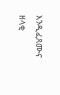እንዲፈጸሙና ዘላቂ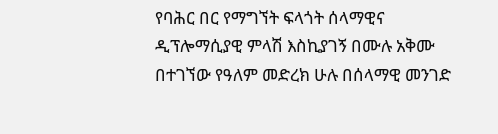የባሕር በር የማግኘት ፍላጎት ሰላማዊና ዲፕሎማሲያዊ ምላሽ እስኪያገኝ በሙሉ አቅሙ በተገኘው የዓለም መድረክ ሁሉ በሰላማዊ መንገድ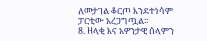ለመታገል ቆርጦ እንደተነሳም ፓርቲው አረጋግጧል፡፡
8. ዘላቂ እና አዎንታዊ ሰላምን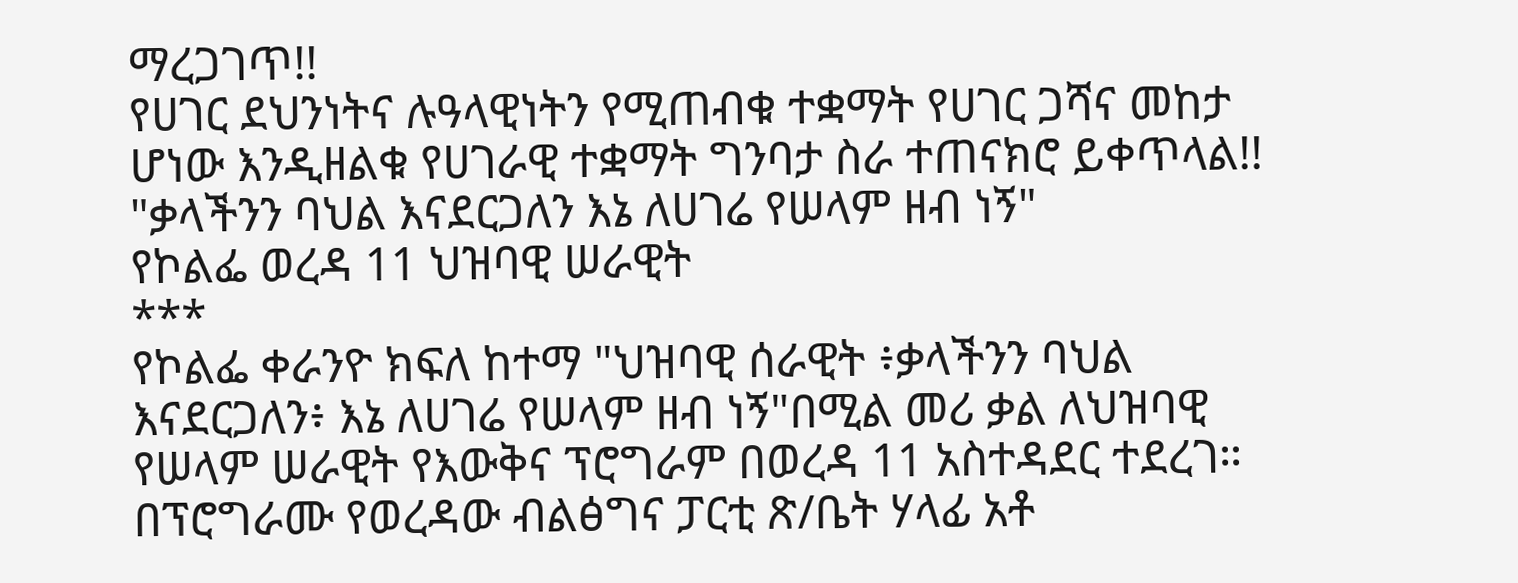ማረጋገጥ!!
የሀገር ደህንነትና ሉዓላዊነትን የሚጠብቁ ተቋማት የሀገር ጋሻና መከታ ሆነው እንዲዘልቁ የሀገራዊ ተቋማት ግንባታ ስራ ተጠናክሮ ይቀጥላል!!
"ቃላችንን ባህል እናደርጋለን እኔ ለሀገሬ የሠላም ዘብ ነኝ"
የኮልፌ ወረዳ 11 ህዝባዊ ሠራዊት
***
የኮልፌ ቀራንዮ ክፍለ ከተማ "ህዝባዊ ሰራዊት ፥ቃላችንን ባህል እናደርጋለን፥ እኔ ለሀገሬ የሠላም ዘብ ነኝ"በሚል መሪ ቃል ለህዝባዊ የሠላም ሠራዊት የእውቅና ፕሮግራም በወረዳ 11 አስተዳደር ተደረገ።
በፕሮግራሙ የወረዳው ብልፅግና ፓርቲ ጽ/ቤት ሃላፊ አቶ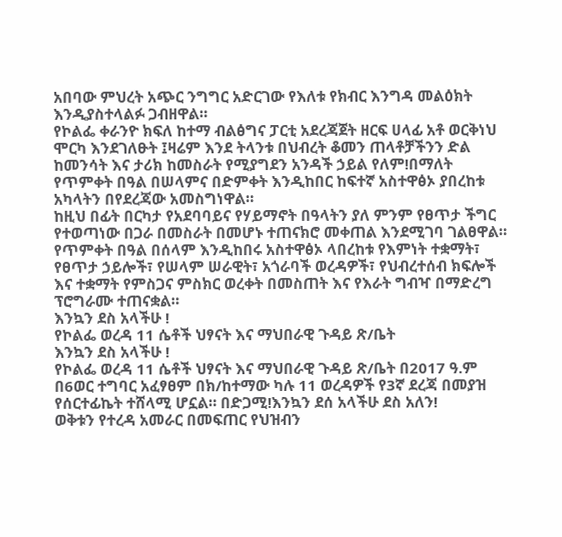አበባው ምህረት አጭር ንግግር አድርገው የእለቱ የክብር እንግዳ መልዕክት እንዲያስተላልፉ ጋብዘዋል።
የኮልፌ ቀራንዮ ክፍለ ከተማ ብልፅግና ፓርቲ አደረጃጀት ዘርፍ ሀላፊ አቶ ወርቅነህ ሞርካ እንደገለፁት ፤ዛሬም እንደ ትላንቱ በህብረት ቆመን ጠላቶቻችንን ድል ከመንሳት እና ታሪክ ከመስራት የሚያግደን አንዳች ኃይል የለም!በማለት
የጥምቀት በዓል በሠላምና በድምቀት እንዲከበር ከፍተኛ አስተዋፅኦ ያበረከቱ አካላትን በየደረጃው አመስግነዋል።
ከዚህ በፊት በርካታ የአደባባይና የሃይማኖት በዓላትን ያለ ምንም የፀጥታ ችግር የተወጣነው በጋራ በመስራት በመሆኑ ተጠናክሮ መቀጠል እንደሚገባ ገልፀዋል።
የጥምቀት በዓል በሰላም እንዲከበሩ አስተዋፅኦ ላበረከቱ የእምነት ተቋማት፣ የፀጥታ ኃይሎች፣ የሠላም ሠራዊት፣ አጎራባች ወረዳዎች፣ የህብረተሰብ ክፍሎች እና ተቋማት የምስጋና ምስክር ወረቀት በመስጠት እና የእራት ግብዣ በማድረግ ፕሮግራሙ ተጠናቋል።
እንኳን ደስ አላችሁ !
የኮልፌ ወረዳ 11 ሴቶች ህፃናት እና ማህበራዊ ጉዳይ ጽ/ቤት
እንኳን ደስ አላችሁ !
የኮልፌ ወረዳ 11 ሴቶች ህፃናት እና ማህበራዊ ጉዳይ ጽ/ቤት በ2017 ዓ.ም በ6ወር ተግባር አፈፃፀም በክ/ከተማው ካሉ 11 ወረዳዎች የ3ኛ ደረጃ በመያዝ የሰርተፊኬት ተሸላሚ ሆኗል። በድጋሚ!እንኳን ደሰ አላችሁ ደስ አለን!
ወቅቱን የተረዳ አመራር በመፍጠር የህዝብን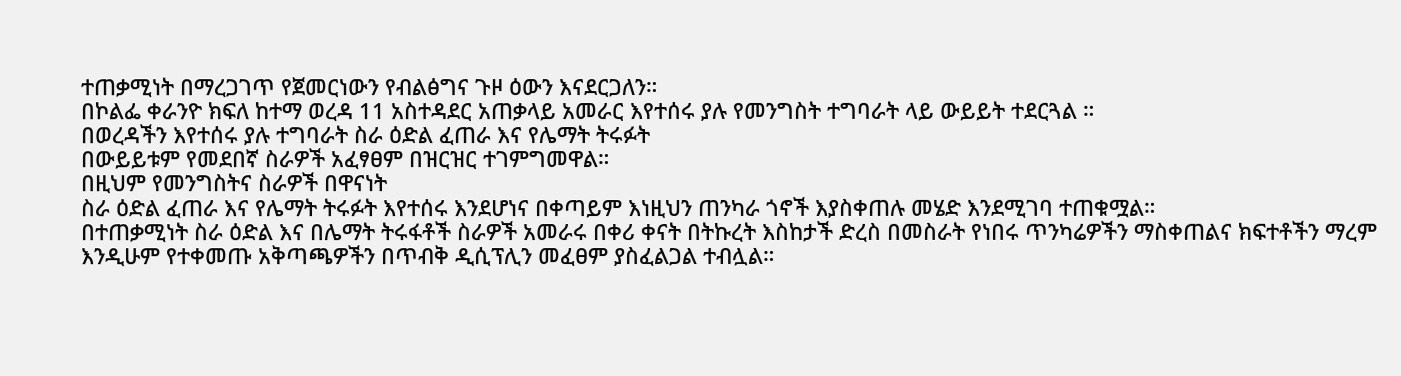ተጠቃሚነት በማረጋገጥ የጀመርነውን የብልፅግና ጉዞ ዕውን እናደርጋለን።
በኮልፌ ቀራንዮ ክፍለ ከተማ ወረዳ 11 አስተዳደር አጠቃላይ አመራር እየተሰሩ ያሉ የመንግስት ተግባራት ላይ ውይይት ተደርጓል ።
በወረዳችን እየተሰሩ ያሉ ተግባራት ስራ ዕድል ፈጠራ እና የሌማት ትሩፉት
በውይይቱም የመደበኛ ስራዎች አፈፃፀም በዝርዝር ተገምግመዋል።
በዚህም የመንግስትና ስራዎች በዋናነት
ስራ ዕድል ፈጠራ እና የሌማት ትሩፉት እየተሰሩ እንደሆነና በቀጣይም እነዚህን ጠንካራ ጎኖች እያስቀጠሉ መሄድ እንደሚገባ ተጠቁሟል።
በተጠቃሚነት ስራ ዕድል እና በሌማት ትሩፋቶች ስራዎች አመራሩ በቀሪ ቀናት በትኩረት እስከታች ድረስ በመስራት የነበሩ ጥንካሬዎችን ማስቀጠልና ክፍተቶችን ማረም እንዲሁም የተቀመጡ አቅጣጫዎችን በጥብቅ ዲሲፕሊን መፈፀም ያስፈልጋል ተብሏል።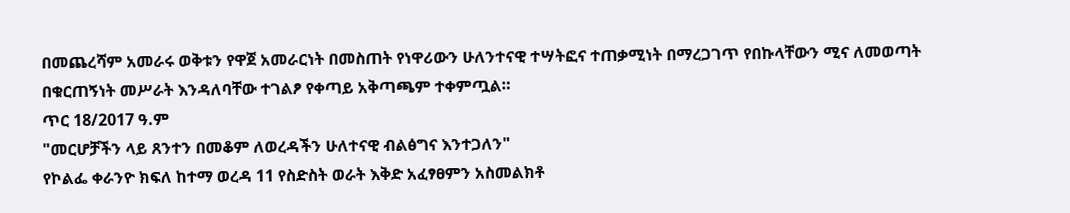በመጨረሻም አመራሩ ወቅቱን የዋጀ አመራርነት በመስጠት የነዋሪውን ሁለንተናዊ ተሣትፎና ተጠቃሚነት በማረጋገጥ የበኩላቸውን ሚና ለመወጣት በቁርጠኝነት መሥራት እንዳለባቸው ተገልፆ የቀጣይ አቅጣጫም ተቀምጧል።
ጥር 18/2017 ዓ.ም
"መርሆቻችን ላይ ጸንተን በመቆም ለወረዳችን ሁለተናዊ ብልፅግና እንተጋለን"
የኮልፌ ቀራንዮ ክፍለ ከተማ ወረዳ 11 የስድስት ወራት እቅድ አፈፃፀምን አስመልክቶ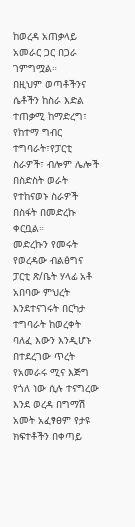ከወረዳ አጠቃላይ አመራር ጋር በጋራ ገምግሟል።
በዚህም ወጣቶችንና ሴቶችን ከስራ እድል ተጠቃሚ ከማድረግ፣ የከተማ ግብር ተግባራት፣የፓርቲ ስራዎች፣ ብሎም ሌሎች በስድስት ወራት የተከናወኑ ስራዎች በስፋት በመድረኩ ቀርቧል።
መድረኩን የመሩት የወረዳው ብልፅግና ፓርቲ ጽ/ቤት ሃላፊ አቶ አበባው ምህረት
እንደተናገሩት በርካታ ተግባራት ከወረቀት ባለፈ እውን እንዲሆኑ በተደረገው ጥረት የአመራሩ ሚና እጅግ የጎለ ነው ሲሉ ተናግረው እንደ ወረዳ በግማሽ አመት አፈፃፀም የታዩ ክፍተቶችን በቀጣይ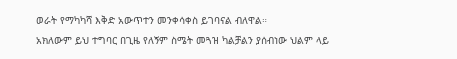ወራት የማካካሻ እቅድ አውጥተን መንቀሳቀስ ይገባናል ብለዋል።
አክለውም ይህ ተግባር በጊዜ የለኝም ስሜት መጓዝ ካልቻልን ያሰብነው ህልም ላይ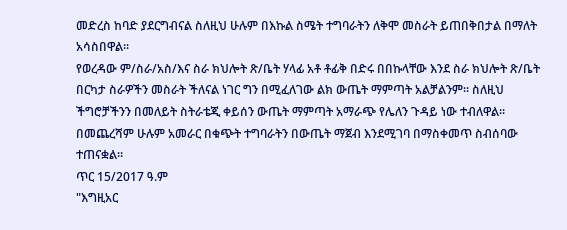መድረስ ከባድ ያደርግብናል ስለዚህ ሁሉም በእኩል ስሜት ተግባራትን ለቅሞ መስራት ይጠበቅበታል በማለት አሳስበዋል።
የወረዳው ም/ስራ/አስ/እና ስራ ክህሎት ጽ/ቤት ሃላፊ አቶ ቶፊቅ በድሩ በበኩላቸው እንደ ስራ ክህሎት ጽ/ቤት በርካታ ስራዎችን መስራት ችለናል ነገር ግን በሚፈለገው ልክ ውጤት ማምጣት አልቻልንም። ስለዚህ ችግሮቻችንን በመለይት ስትራቴጂ ቀይሰን ውጤት ማምጣት አማራጭ የሌለን ጉዳይ ነው ተብለዋል።
በመጨረሻም ሁሉም አመራር በቁጭት ተግባራትን በውጤት ማጀብ እንደሚገባ በማስቀመጥ ስብሰባው ተጠናቋል።
ጥር 15/2017 ዓ.ም
"እግዚአር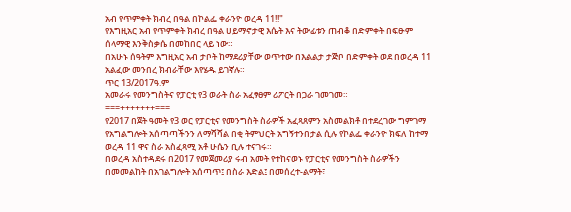አብ የጥምቀት ክብረ በዓል በኮልፌ ቀራንዮ ወረዳ 11!!"
የእግዚአር አብ የጥምቀት ክብረ በዓል ሀይማኖታዊ እሴት እና ትውፊቱን ጠብቆ በድምቀት በፍፁም ሰላማዊ እንቅስቃሴ በመከበር ላይ ነው።
በአሁኑ ሰዓትም እግዚአር አብ ታቦት ከማደሪያቸው ወጥተው በእልልታ ታጅቦ በድምቀት ወደ በወረዳ 11 አልፈው መንበረ ክብራቸው እየሄዱ ይገኛሉ።
ጥር 13/2017ዓ.ም
አመራሩ የመንግስትና የፓርቲ የ3 ወራት ስራ አፈፃፀም ሪፖርት በጋራ ገመገመ።
===+++++++===
የ2017 በጀት ዓመት የ3 ወር የፓርቲና የመንግስት ስራዎች አፈጻጸምን አስመልክቶ በተደረገው ግምገማ የአግልግሎት አሰጣጣችንን ለማሻሻል በቂ ትምህርት አግኝተንበታል ሲሉ የኮልፌ ቀራንዮ ክፍለ ከተማ ወረዳ 11 ዋና ስራ አስፈጻሚ አቶ ሁሴን ቢሉ ተናገሩ።
በወረዳ አስተዳደሩ በ2017 የመጀመሪያ ሩብ አመት የተከናወኑ የፓርቲና የመንግስት ስራዎችን በመመልከት በአገልግሎት አሰጣጥ፤ በስራ እድል፤ በመሰረተ-ልማት፣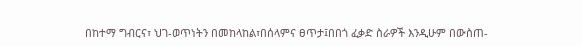በከተማ ግብርና፣ ህገ-ወጥነትን በመከላከል፣በሰላምና ፀጥታ፤በበጎ ፈቃድ ስራዎች እንዲሁም በውስጠ-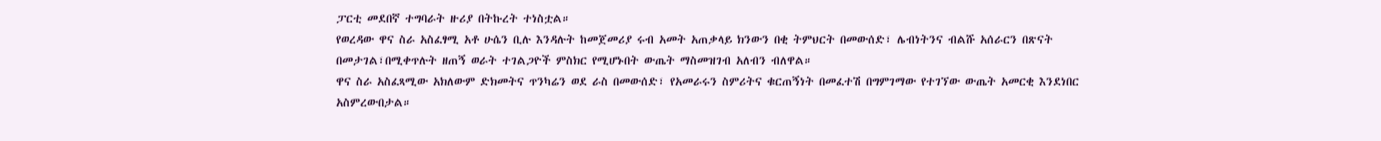ፓርቲ መደበኛ ተግባራት ዙሪያ በትኩረት ተነስቷል።
የወረዳው ዋና ስራ አስፈፃሚ አቶ ሁሴን ቢሉ እንዳሉት ከመጀመሪያ ሩብ አመት አጠቃላይ ክንውን በቂ ትምህርት በመውሰድ፣ ሌብነትንና ብልሹ አሰራርን በጽናት በመታገል፣በሚቀጥሉት ዘጠኝ ወራት ተገልጋዮች ምስክር የሚሆኑበት ውጤት ማስመዝገብ አለብን ብለዋል።
ዋና ስራ አስፈጻሚው አክለውም ድክመትና ጥንካሬን ወደ ራስ በመውሰድ፣ የአመራሩን ስምሪትና ቁርጠኝነት በመፈተሽ በግምገማው የተገኘው ውጤት አመርቂ እንደነበር አስምረውበታል።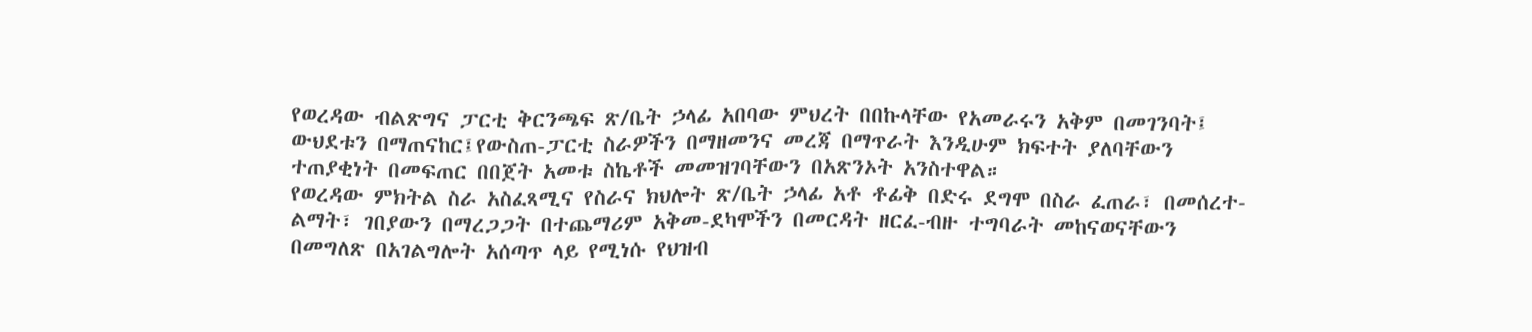የወረዳው ብልጽግና ፓርቲ ቅርንጫፍ ጽ/ቤት ኃላፊ አበባው ምህረት በበኩላቸው የአመራሩን አቅም በመገንባት፤ ውህደቱን በማጠናከር፤የውስጠ-ፓርቲ ስራዎችን በማዘመንና መረጃ በማጥራት እንዲሁም ክፍተት ያለባቸውን ተጠያቂነት በመፍጠር በበጀት አመቱ ስኬቶች መመዝገባቸውን በአጽንኦት አንስተዋል።
የወረዳው ምክትል ስራ አስፈጻሚና የስራና ክህሎት ጽ/ቤት ኃላፊ አቶ ቶፊቅ በድሩ ደግሞ በስራ ፈጠራ፣ በመሰረተ-ልማት፣ ገበያውን በማረጋጋት በተጨማሪም አቅመ-ደካሞችን በመርዳት ዘርፈ-ብዙ ተግባራት መከናወናቸውን በመግለጽ በአገልግሎት አሰጣጥ ላይ የሚነሱ የህዝብ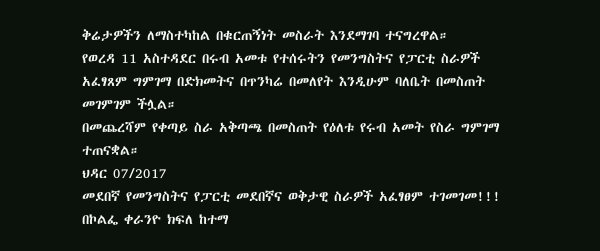ቅሬታዎችን ለማስተካከል በቁርጠኝነት መስራት እንደማገባ ተናግረዋል።
የወረዳ 11 አስተዳደር በሩብ አመቱ የተሰሩትን የመንግስትና የፓርቲ ስራዎች አፈፃጸም ግምገማ በድክመትና በጥንካሬ በመለየት እንዲሁም ባለቤት በመስጠት መገምገም ችሏል።
በመጨረሻም የቀጣይ ስራ አቅጣጫ በመስጠት የዕለቱ የሩብ አመት የስራ ግምገማ ተጠናቋል።
ህዳር 07/2017
መደበኛ የመንግስትና የፓርቲ መደበኛና ወቅታዊ ስራዎች አፈፃፀም ተገመገመ!!!
በኮልፌ ቀራንዮ ክፍለ ከተማ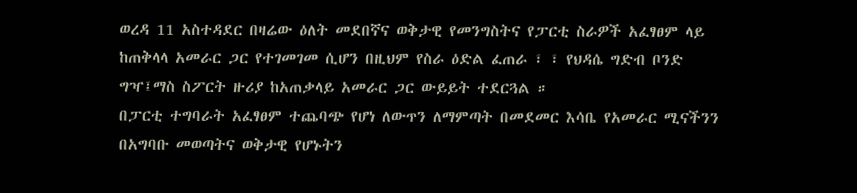ወረዳ 11 አስተዳደር በዛሬው ዕለት መደበኛና ወቅታዊ የመንግስትና የፓርቲ ስራዎች አፈፃፀም ላይ ከጠቅላላ አመራር ጋር የተገመገመ ሲሆን በዚህም የስራ ዕድል ፈጠራ ፣ ፣ የህዳሴ ግድብ ቦንድ ግዣ፤ማስ ስፖርት ዙሪያ ከአጠቃላይ አመራር ጋር ውይይት ተደርጓል ።
በፓርቲ ተግባራት አፈፃፀም ተጨባጭ የሆነ ለውጥን ለማምጣት በመደመር እሳቤ የአመራር ሚናችንን በአግባቡ መወጣትና ወቅታዊ የሆኑትን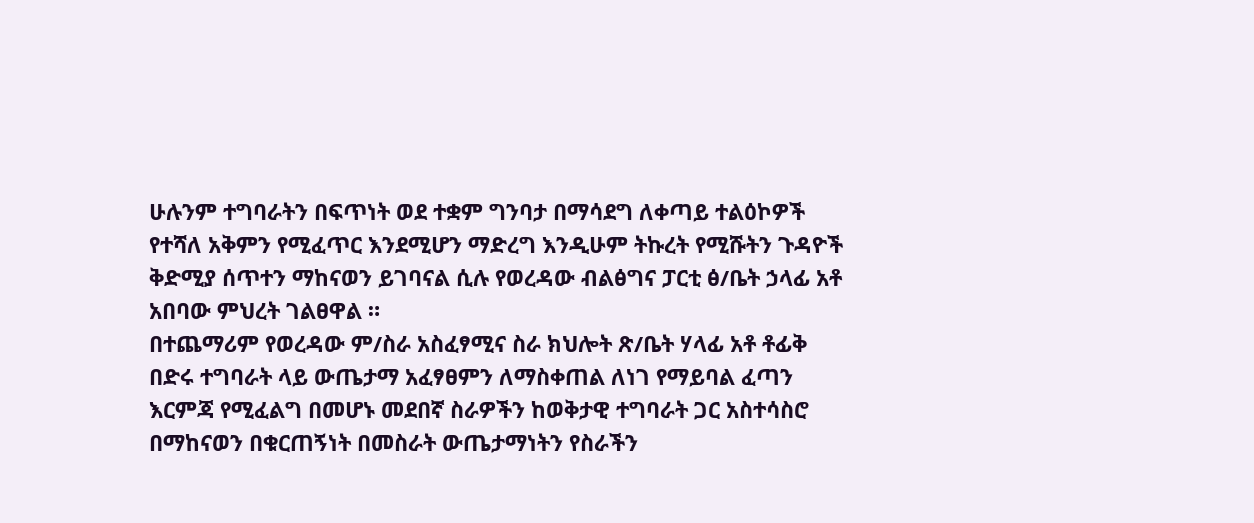ሁሉንም ተግባራትን በፍጥነት ወደ ተቋም ግንባታ በማሳደግ ለቀጣይ ተልዕኮዎች የተሻለ አቅምን የሚፈጥር እንደሚሆን ማድረግ እንዲሁም ትኩረት የሚሹትን ጉዳዮች ቅድሚያ ሰጥተን ማከናወን ይገባናል ሲሉ የወረዳው ብልፅግና ፓርቲ ፅ/ቤት ኃላፊ አቶ አበባው ምህረት ገልፀዋል ።
በተጨማሪም የወረዳው ም/ስራ አስፈፃሚና ስራ ክህሎት ጽ/ቤት ሃላፊ አቶ ቶፊቅ በድሩ ተግባራት ላይ ውጤታማ አፈፃፀምን ለማስቀጠል ለነገ የማይባል ፈጣን እርምጃ የሚፈልግ በመሆኑ መደበኛ ስራዎችን ከወቅታዊ ተግባራት ጋር አስተሳስሮ በማከናወን በቁርጠኝነት በመስራት ውጤታማነትን የስራችን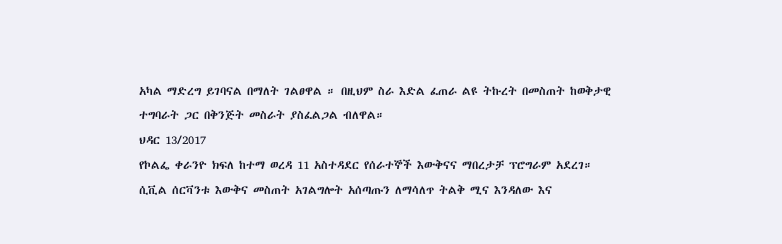አካል ማድረግ ይገባናል በማለት ገልፀዋል ። በዚህም ስራ እድል ፈጠራ ልዩ ትኩረት በመስጠት ከወቅታዊ ተግባራት ጋር በቅንጅት መስራት ያስፈልጋል ብለዋል።
ህዳር 13/2017
የኮልፌ ቀራንዮ ክፍለ ከተማ ወረዳ 11 አስተዳደር የሰራተኞች እውቅናና ማበረታቻ ፕሮግራም አደረገ።
ሲቪል ሰርቫንቱ እውቅና መስጠት አገልግሎት አሰጣጡን ለማሳለጥ ትልቅ ሚና እንዳለው እና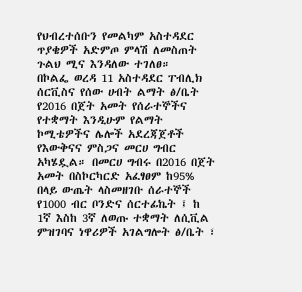የህብረተሰቡን የመልካም አስተዳደር ጥያቄዎች አድምጦ ምላሽ ለመስጠት ጉልህ ሚና እንዳለው ተገለፀ።
በኮልፌ ወረዳ 11 አስተዳደር ፐብሊክ ሰርቪስና የሰው ሀብት ልማት ፅ/ቤት የ2016 በጀት አመት የሰራተኞችና የተቋማት እንዲሁም የልማት ኮሚቴዎችና ሌሎች አደረጃጀቶች የእውቅናና ምስጋና መርሀ ግብር አካሄዷል። በመርሀ ግብሩ በ2016 በጀት አመት በስኮርካርድ አፈፃፀም ከ95% በላይ ውጤት ላስመዘገቡ ሰራተኞች የ1000 ብር ቦንድና ሰርተፊኬት ፤ ከ 1ኛ እስከ 3ኛ ለወጡ ተቋማት ለሲቪል ምዝገባና ነዋሪዎች አገልግሎት ፅ/ቤት ፣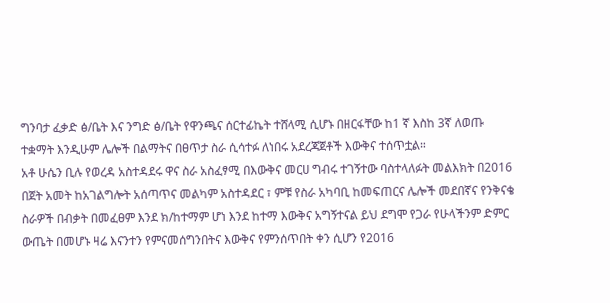ግንባታ ፈቃድ ፅ/ቤት እና ንግድ ፅ/ቤት የዋንጫና ሰርተፊኬት ተሸላሚ ሲሆኑ በዘርፋቸው ከ1 ኛ እስከ 3ኛ ለወጡ ተቋማት እንዲሁም ሌሎች በልማትና በፀጥታ ስራ ሲሳተፉ ለነበሩ አደረጃጀቶች እውቅና ተሰጥቷል።
አቶ ሁሴን ቢሉ የወረዳ አስተዳደሩ ዋና ስራ አስፈፃሚ በእውቅና መርሀ ግብሩ ተገኝተው ባስተላለፉት መልእክት በ2016 በጀት አመት ከአገልግሎት አሰጣጥና መልካም አስተዳደር ፣ ምቹ የስራ አካባቢ ከመፍጠርና ሌሎች መደበኛና የንቅናቄ ስራዎች በብቃት በመፈፀም እንደ ክ/ከተማም ሆነ እንደ ከተማ እውቅና አግኝተናል ይህ ደግሞ የጋራ የሁላችንም ድምር ውጤት በመሆኑ ዛሬ እናንተን የምናመሰግንበትና እውቅና የምንሰጥበት ቀን ሲሆን የ2016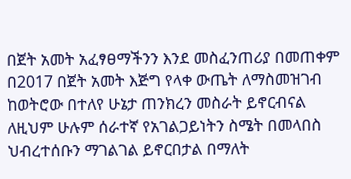በጀት አመት አፈፃፀማችንን እንደ መስፈንጠሪያ በመጠቀም በ2017 በጀት አመት እጅግ የላቀ ውጤት ለማስመዝገብ ከወትሮው በተለየ ሁኔታ ጠንክረን መስራት ይኖርብናል ለዚህም ሁሉም ሰራተኛ የአገልጋይነትን ስሜት በመላበስ ህብረተሰቡን ማገልገል ይኖርበታል በማለት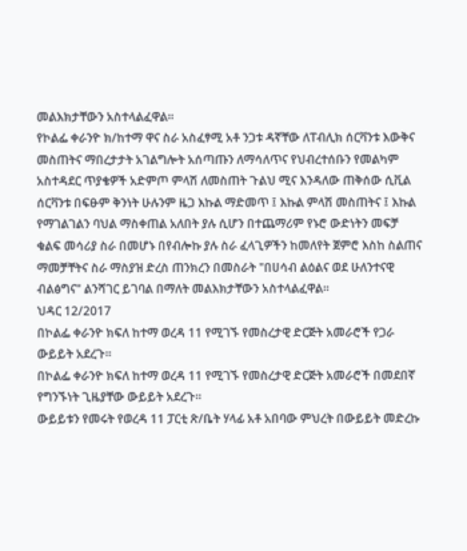መልእክታቸውን አስተላልፈዋል።
የኮልፌ ቀራንዮ ክ/ከተማ ዋና ስራ አስፈፃሚ አቶ ንጋቱ ዳኛቸው ለፐብሊክ ሰርቫንቱ እውቅና መስጠትና ማበረታታት አገልግሎት አሰጣጡን ለማሳለጥና የህብረተሰቡን የመልካም አስተዳደር ጥያቄዎች አድምጦ ምላሽ ለመስጠት ጉልህ ሚና እንዳለው ጠቅሰው ሲቪል ሰርቫንቱ በፍፁም ቅንነት ሁሉንም ዜጋ እኩል ማድመጥ ፤ እኩል ምላሽ መስጠትና ፤ እኩል የማገልገልን ባህል ማስቀጠል አለበት ያሉ ሲሆን በተጨማሪም የኑሮ ውድነትን መፍቻ ቁልፍ መሳሪያ ስራ በመሆኑ በየብሎኩ ያሉ ስራ ፈላጊዎችን ከመለየት ጀምሮ እስከ ስልጠና ማመቻቸትና ስራ ማስያዝ ድረስ ጠንክረን በመስራት "በሀሳብ ልዕልና ወደ ሁለንተናዊ ብልፅግና" ልንሻገር ይገባል በማለት መልእክታቸውን አስተላልፈዋል።
ህዳር 12/2017
በኮልፌ ቀራንዮ ክፍለ ከተማ ወረዳ 11 የሚገኙ የመስረታዊ ድርጅት አመራሮች የጋራ ውይይት አደረጉ።
በኮልፌ ቀራንዮ ክፍለ ከተማ ወረዳ 11 የሚገኙ የመስረታዊ ድርጅት አመራሮች በመደበኛ የግንኙነት ጊዜያቸው ውይይት አደረጉ።
ውይይቱን የመሩት የወረዳ 11 ፓርቲ ጽ/ቤት ሃላፊ አቶ አበባው ምህረት በውይይት መድረኩ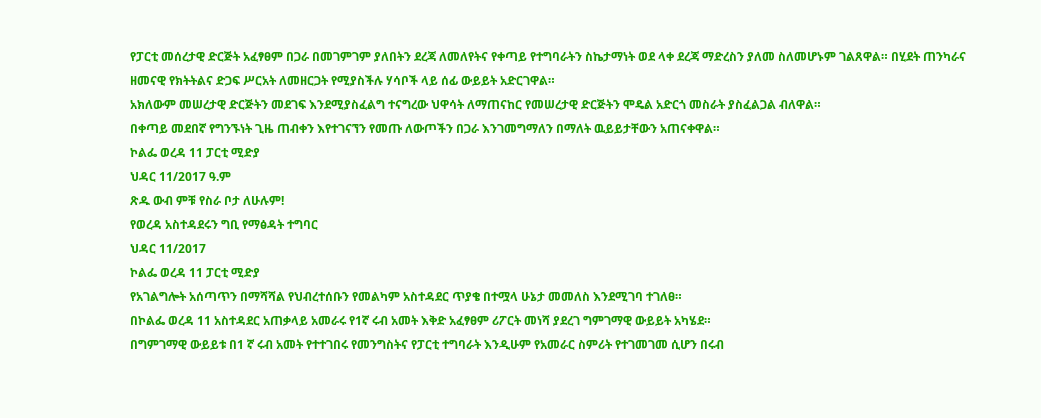የፓርቲ መሰረታዊ ድርጅት አፈፃፀም በጋራ በመገምገም ያለበትን ደረጃ ለመለየትና የቀጣይ የተግባራትን ስኬታማነት ወደ ላቀ ደረጃ ማድረስን ያለመ ስለመሆኑም ገልጸዋል። በሂደት ጠንካራና ዘመናዊ የክትትልና ድጋፍ ሥርአት ለመዘርጋት የሚያስችሉ ሃሳቦች ላይ ሰፊ ውይይት አድርገዋል።
አክለውም መሠረታዊ ድርጅትን መደገፍ እንደሚያስፈልግ ተናግረው ህዋሳት ለማጠናከር የመሠረታዊ ድርጅትን ሞዴል አድርጎ መስራት ያስፈልጋል ብለዋል።
በቀጣይ መደበኛ የግንኙነት ጊዜ ጠብቀን እየተገናኘን የመጡ ለውጦችን በጋራ እንገመግማለን በማለት ዉይይታቸውን አጠናቀዋል።
ኮልፌ ወረዳ 11 ፓርቲ ሚድያ
ህዳር 11/2017 ዓ.ም
ጽዱ ውብ ምቹ የስራ ቦታ ለሁሉም!
የወረዳ አስተዳደሩን ግቢ የማፅዳት ተግባር
ህዳር 11/2017
ኮልፌ ወረዳ 11 ፓርቲ ሚድያ
የአገልግሎት አሰጣጥን በማሻሻል የህብረተሰቡን የመልካም አስተዳደር ጥያቄ በተሟላ ሁኔታ መመለስ እንደሚገባ ተገለፀ።
በኮልፌ ወረዳ 11 አስተዳደር አጠቃላይ አመራሩ የ1ኛ ሩብ አመት እቅድ አፈፃፀም ሪፖርት መነሻ ያደረገ ግምገማዊ ውይይት አካሄደ።
በግምገማዊ ውይይቱ በ1 ኛ ሩብ አመት የተተገበሩ የመንግስትና የፓርቲ ተግባራት እንዲሁም የአመራር ስምሪት የተገመገመ ሲሆን በሩብ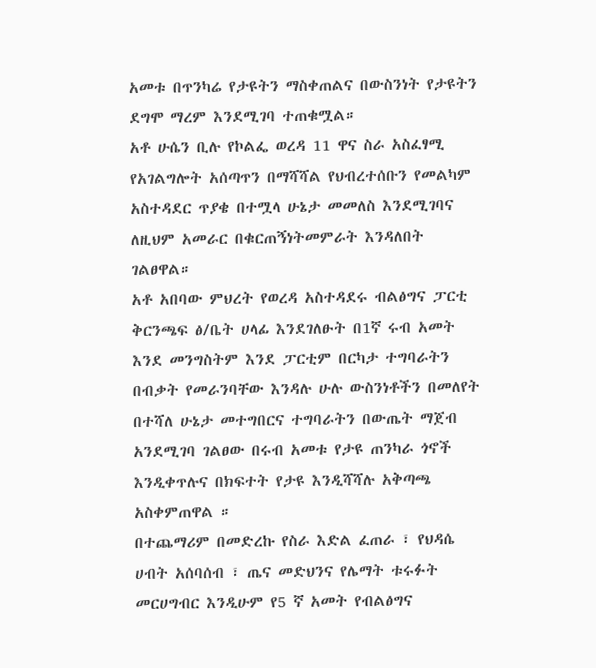አመቱ በጥንካሬ የታዩትን ማስቀጠልና በውስንነት የታዩትን ደግሞ ማረም እንደሚገባ ተጠቁሟል።
አቶ ሁሴን ቢሉ የኮልፌ ወረዳ 11 ዋና ስራ አስፈፃሚ የአገልግሎት አሰጣጥን በማሻሻል የህብረተሰቡን የመልካም አስተዳደር ጥያቄ በተሟላ ሁኔታ መመለስ እንደሚገባና ለዚህም አመራር በቁርጠኝነትመምራት እንዳለበት ገልፀዋል።
አቶ አበባው ምህረት የወረዳ አስተዳደሩ ብልፅግና ፓርቲ ቅርንጫፍ ፅ/ቤት ሀላፊ እንደገለፁት በ1ኛ ሩብ አመት እንደ መንግስትም እንደ ፓርቲም በርካታ ተግባራትን በብቃት የመራንባቸው እንዳሉ ሁሉ ውስንነቶችን በመለየት በተሻለ ሁኔታ መተግበርና ተግባራትን በውጤት ማጀብ አንደሚገባ ገልፀው በሩብ አመቱ የታዩ ጠንካራ ጎኖች እንዲቀጥሉና በክፍተት የታዩ እንዲሻሻሉ አቅጣጫ አስቀምጠዋል ።
በተጨማሪም በመድረኩ የስራ እድል ፈጠራ ፣ የህዳሴ ሀብት አሰባሰብ ፣ ጤና መድህንና የሌማት ቱሩፉት መርሀግብር እንዲሁም የ5 ኛ አመት የብልፅግና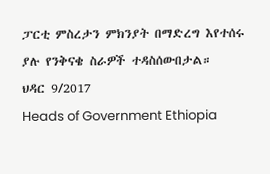ፓርቲ ምስረታን ምክንያት በማድረግ እየተሰሩ ያሉ የንቅናቄ ስራዎች ተዳስሰውበታል።
ህዳር 9/2017
Heads of Government Ethiopia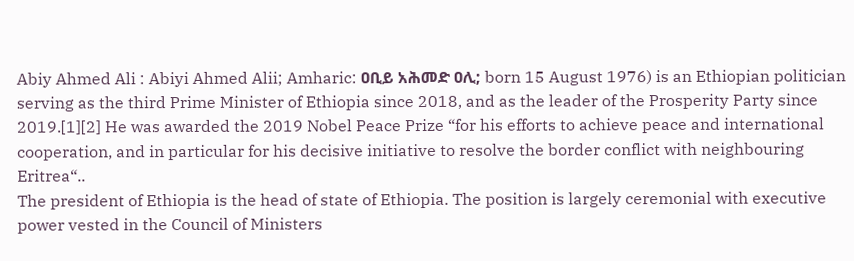Abiy Ahmed Ali : Abiyi Ahmed Alii; Amharic: ዐቢይ አሕመድ ዐሊ; born 15 August 1976) is an Ethiopian politician serving as the third Prime Minister of Ethiopia since 2018, and as the leader of the Prosperity Party since 2019.[1][2] He was awarded the 2019 Nobel Peace Prize “for his efforts to achieve peace and international cooperation, and in particular for his decisive initiative to resolve the border conflict with neighbouring Eritrea“..
The president of Ethiopia is the head of state of Ethiopia. The position is largely ceremonial with executive power vested in the Council of Ministers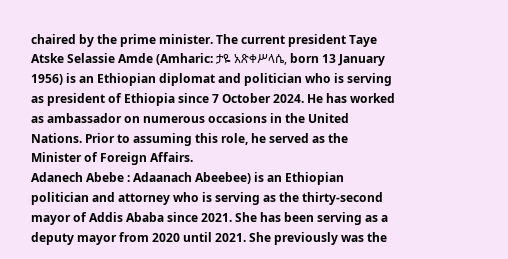chaired by the prime minister. The current president Taye Atske Selassie Amde (Amharic: ታዬ አጽቀሥላሴ, born 13 January 1956) is an Ethiopian diplomat and politician who is serving as president of Ethiopia since 7 October 2024. He has worked as ambassador on numerous occasions in the United Nations. Prior to assuming this role, he served as the Minister of Foreign Affairs.
Adanech Abebe : Adaanach Abeebee) is an Ethiopian politician and attorney who is serving as the thirty-second mayor of Addis Ababa since 2021. She has been serving as a deputy mayor from 2020 until 2021. She previously was the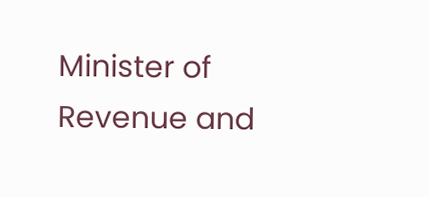Minister of Revenue and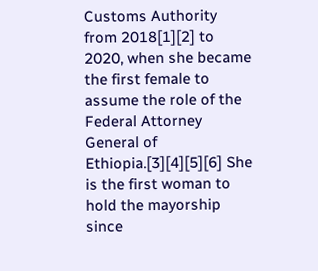Customs Authority from 2018[1][2] to 2020, when she became the first female to assume the role of the Federal Attorney General of Ethiopia.[3][4][5][6] She is the first woman to hold the mayorship since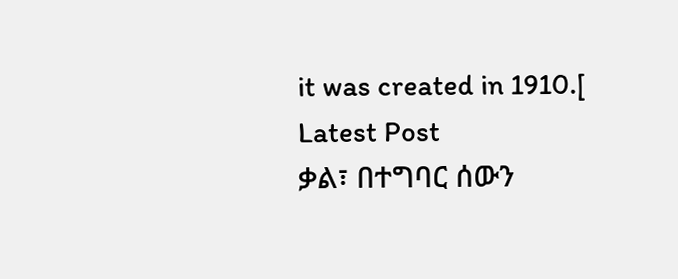it was created in 1910.[
Latest Post
ቃል፣ በተግባር ሰውን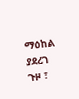ማዕከል ያደረገ ጉዞ ፣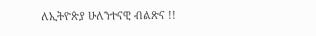ለኢትዮጵያ ሁለንተናዊ ብልጽና !!